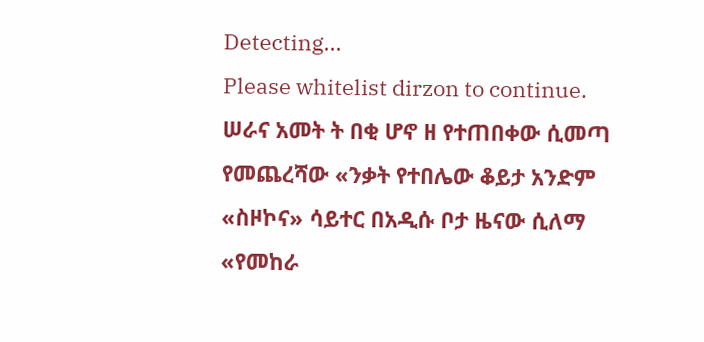Detecting...
Please whitelist dirzon to continue.
ሠራና አመት ት በቂ ሆኖ ዘ የተጠበቀው ሲመጣ የመጨረሻው «ንቃት የተበሌው ቆይታ አንድም «ስዞኮና» ሳይተር በአዲሱ ቦታ ዜናው ሲለማ «የመከራ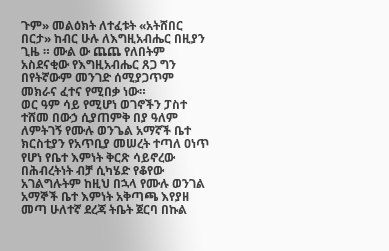ጉም» መልዕክት ለተፈቱት «አትሸበር በርታ» ከብር ሁሉ ለእግዚአብሔር በዚያን ጊዜ ። ሙል ው ጨጨ የለበትም አስደናቂው የእግዚአብሔር ጸጋ ግን በየትኛውም መንገድ ሰሚያጋጥም መክራና ፈተና የሚበቃ ነው።
ወር ዓም ሳይ የሚሆነ ወገኖችን ፓስተ ተሸመ በውኃ ሲያጠምቅ በያ ዓለም ለምትገኝ የሙሉ ወንጌል አማኛች ቤተ ክርስቲያን የአጥቢያ መሠረት ተጣለ ዐነጥ የሆነ የቤተ እምነት ቅርጽ ሳይኖረው በሕብረትነት ብቻ ሲካሄድ የቆየው አገልግሉትም ከዚህ በኋላ የሙሉ ወንገል አማኞች ቤተ እምነት አቅጣጫ እየያዘ መጣ ሁለተኛ ደረጃ ትቤት ጀርባ በኩል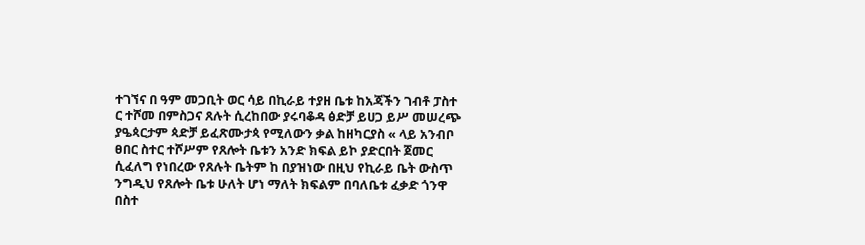ተገኘና በ ዓም መጋቢት ወር ሳይ በኪራይ ተያዘ ቤቱ ከአጃችን ገብቶ ፓስተ ር ተሾመ በምስጋና ጸሉት ሲረከበው ያሩባቆዳ ፅድቻ ይሀጋ ይሥ መሠረጭ ያዔጳርታም ጳድቻ ይፈጽሙታጳ የሚለውን ቃል ከዘካርያስ « ላይ አንብቦ ፀበር ስተር ተሾሥም የጸሎት ቤቱን አንድ ክፍል ይኮ ያድርበት ጀመር ሲፈለግ የነበረው የጸሉት ቤትም ከ በያዝነው በዚህ የኪራይ ቤት ውስጥ ንግዲህ የጸሎት ቤቱ ሁለት ሆነ ማለት ክፍልም በባለቤቱ ፈቃድ ጎንዋ በስተ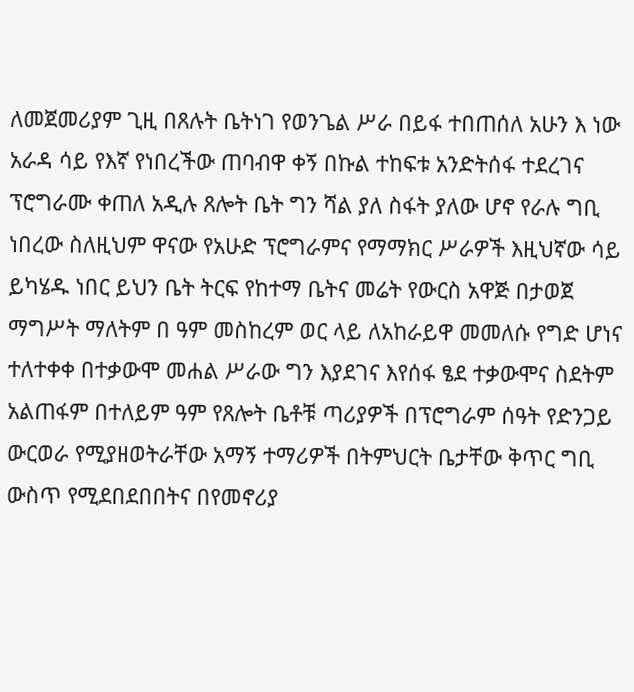ለመጀመሪያም ጊዚ በጸሉት ቤትነገ የወንጌል ሥራ በይፋ ተበጠሰለ አሁን እ ነው አራዳ ሳይ የእኛ የነበረችው ጠባብዋ ቀኝ በኩል ተከፍቱ አንድትሰፋ ተደረገና ፕሮግራሙ ቀጠለ አዲሉ ጸሎት ቤት ግን ሻል ያለ ስፋት ያለው ሆኖ የራሉ ግቢ ነበረው ስለዚህም ዋናው የአሁድ ፕሮግራምና የማማክር ሥራዎች እዚህኛው ሳይ ይካሄዱ ነበር ይህን ቤት ትርፍ የከተማ ቤትና መሬት የውርስ አዋጅ በታወጀ ማግሥት ማለትም በ ዓም መስከረም ወር ላይ ለአከራይዋ መመለሱ የግድ ሆነና ተለተቀቀ በተቃውሞ መሐል ሥራው ግን እያደገና እየሰፋ ፄደ ተቃውሞና ስደትም አልጠፋም በተለይም ዓም የጸሎት ቤቶቹ ጣሪያዎች በፕሮግራም ሰዓት የድንጋይ ውርወራ የሚያዘወትራቸው አማኝ ተማሪዎች በትምህርት ቤታቸው ቅጥር ግቢ ውስጥ የሚደበደበበትና በየመኖሪያ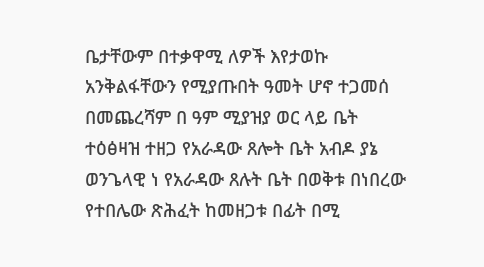ቤታቸውም በተቃዋሚ ለዎች እየታወኩ አንቅልፋቸውን የሚያጡበት ዓመት ሆኖ ተጋመሰ በመጨረሻም በ ዓም ሚያዝያ ወር ላይ ቤት ተዕፅዛዝ ተዘጋ የአራዳው ጸሎት ቤት አብዶ ያኔ ወንጌላዊ ነ የአራዳው ጸሉት ቤት በወቅቱ በነበረው የተበሌው ጽሕፈት ከመዘጋቱ በፊት በሚ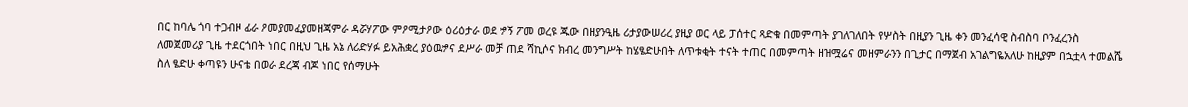በር ከባሌ ጎባ ተጋብዞ ፊራ ዖመያመፈያመዘጃምራ ዳሯሃፖው ምዖሚታዖው ዕሪዕታራ ወደ ፇኝ ፖመ ወረዩ ጁው በዘያንዒዜ ሪታያውሠሪረ ያዚያ ወር ላይ ፓሰተር ጻድቁ በመምጣት ያገለገለበት የሦስት በዚያን ጊዜ ቀን መንፈሳዊ ስብስባ ቦንፈረንስ ለመጀመሪያ ጊዜ ተደርጎበት ነበር በዚህ ጊዜ አኔ ለሪድሃፉ ይአሕቋረ ያዕዉፇና ደሥራ መቻ ጠደ ሻኪሶና ክብረ መንግሥት ከሄፄድሁበት ለጥቱቂት ተናት ተጠር በመምጣት ዘዝሟሬና መዘምራንን በጊታር በማጀብ አገልግዬአለሁ ከዚያም በኋቷላ ተመልሼ ስለ ፄድሁ ቀጣዩን ሁናቴ በወራ ደረጃ ብጆ ነበር የሰማሁት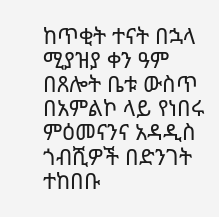ከጥቂት ተናት በኋላ ሚያዝያ ቀን ዓም በጸሎት ቤቱ ውስጥ በአምልኮ ላይ የነበሩ ምዕመናንና አዳዲስ ጎብሺዎች በድንገት ተከበቡ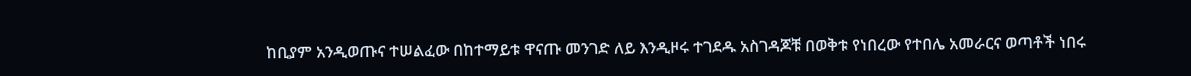ከቢያም አንዲወጡና ተሠልፈው በከተማይቱ ዋናጡ መንገድ ለይ እንዲዞሩ ተገደዱ አስገዳጆቹ በወቅቱ የነበረው የተበሌ አመራርና ወጣቶች ነበሩ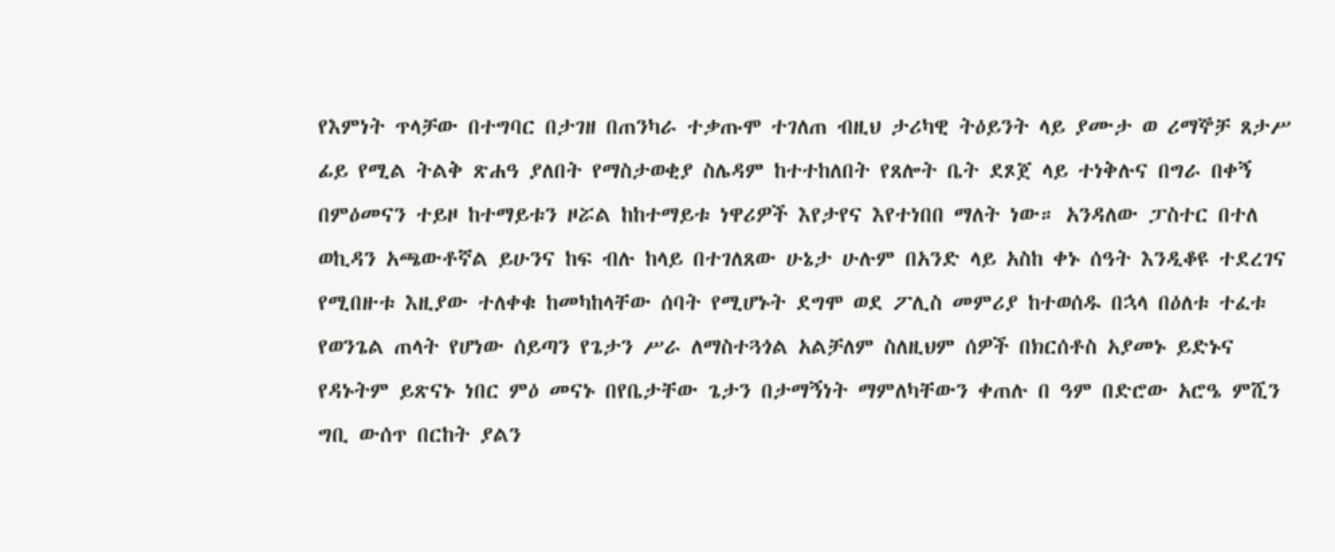የእምነት ጥላቻው በተግባር በታገዘ በጠንካራ ተቃጡሞ ተገለጠ ብዚህ ታሪካዊ ትዕይንት ላይ ያሙታ ወ ሪማኞቻ ጸታሥ ፊይ የሚል ትልቅ ጽሐዓ ያለበት የማስታወቂያ ስሌዳም ከተተከለበት የጸሎት ቤት ደጾጀ ላይ ተነቅሉና በግራ በቀኝ በምዕመናን ተይዞ ከተማይቱን ዞሯል ከከተማይቱ ነዋሪዎች እየታየና እየተነበበ ማለት ነው። አንዳለው ፓስተር በተለ ወኪዳን አጫውቶኛል ይሁንና ከፍ ብሉ ከላይ በተገለጸው ሁኔታ ሁሉም በአንድ ላይ አስከ ቀኑ ሰዓት እንዲቆዩ ተደረገና የሚበዙቱ እዚያው ተለቀቁ ከመካከላቸው ሰባት የሚሆኑት ደግሞ ወደ ፖሊስ መምሪያ ከተወሰዱ በኋላ በዕለቱ ተፈቱ የወንጌል ጠላት የሆነው ሰይጣን የጌታን ሥራ ለማስተጓጎል አልቻለም ስለዚህም ሰዎች በክርሰቶስ አያመኑ ይድኑና የዳኑትም ይጽናኑ ነበር ምዕ መናኑ በየቤታቸው ጌታን በታማኝነት ማምለካቸውን ቀጠሉ በ ዓም በድሮው አሮዔ ምሺን ግቢ ውሰጥ በርከት ያልን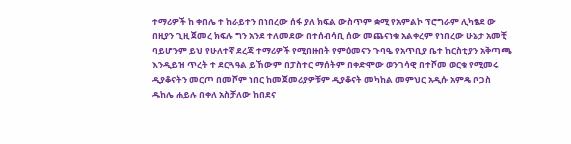ተማሪዎች ከ ቀበሌ ተ ከራይተን በነበረው ሰፋ ያለ ክፍል ውስጥም ቋሚ የአምልኮ ፕሮግራም ሊካፄደ ው በዚያን ጊዚ ጀመረ ክፍሉ ግን አንደ ተለመደው በተሰብሳቢ ሰው መጨናነቁ አልቀረም የነበረው ሁኔታ አመቺ ባይሆንም ይህ የሁለተኛ ደረጃ ተማሪዎች የሚበዙበት የምዕመናን ጉባዔ የአጥቢያ ቤተ ከርስቲያን አቅጣጫ እንዲይዝ ጥረት ተ ደርጓዓል ይኸውም በፓስተር ማሰትም በቀድሞው ወንገሳዊ በተሾመ ወርቁ የሚመሩ ዲያቆናትን መርጦ በመሾም ነበር ከመጀመሪያዎቹም ዲያቆናት መካከል መምህር አዲሱ አምዴ ቦጋስ ዱከሌ ሐይሉ በቀለ አስቻለው ከበደና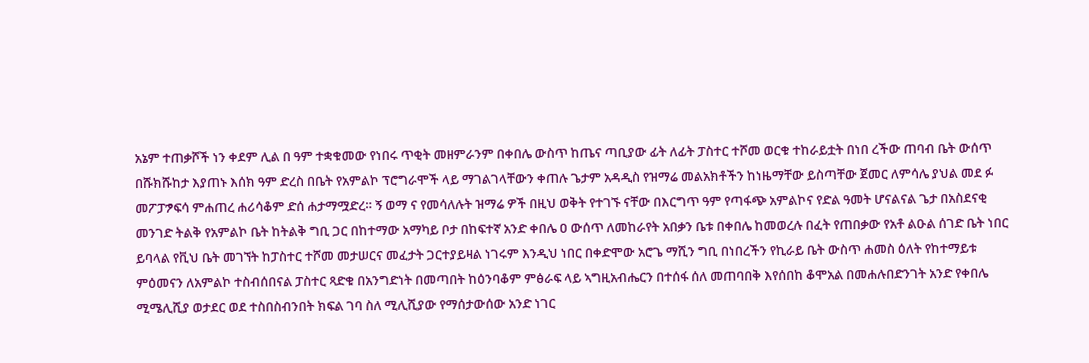አኔም ተጠቃሾች ነን ቀደም ሊል በ ዓም ተቋቁመው የነበሩ ጥቂት መዘምራንም በቀበሌ ውስጥ ከጤና ጣቢያው ፊት ለፊት ፓስተር ተሾመ ወርቁ ተከራይቷት በነበ ረችው ጠባብ ቤት ውሰጥ በሹክሹከታ እያጠኑ እሰክ ዓም ድረስ በቤት የአምልኮ ፕሮግራሞች ላይ ማገልገላቸውን ቀጠሉ ጌታም አዳዲስ የዝማሬ መልአክቶችን ከነዜማቸው ይስጣቸው ጀመር ለምሳሌ ያህል መደ ፉ መፖፓፇፍሳ ምሐጠረ ሐሪሳቆም ድሰ ሐታማሟድረ። ኝ ወማ ና የመሳለሉት ዝማሬ ዎች በዚህ ወቅት የተገኙ ናቸው በእርግጥ ዓም የጣፋጭ አምልኮና የድል ዓመት ሆናልናል ጌታ በአስደናቂ መንገድ ትልቅ የአምልኮ ቤት ከትልቅ ግቢ ጋር በከተማው አማካይ ቦታ በከፍተኛ አንድ ቀበሌ ዐ ውሰጥ ለመከራየት አበቃን ቤቱ በቀበሌ ከመወረሉ በፈት የጠበቃው የአቶ ልዑል ሰገድ ቤት ነበር ይባላል የቪህ ቤት መገኘት ከፓስተር ተሾመ መታሠርና መፈታት ጋርተያይዛል ነገሩም እንዲህ ነበር በቀድሞው አሮጌ ማሺን ግቢ በነበረችን የኪራይ ቤት ውስጥ ሐመስ ዕለት የከተማይቱ ምዕመናን ለአምልኮ ተስብሰበናል ፓስተር ጻድቁ በአንግድነት በመጣበት ከዕንባቆም ምፅራፍ ላይ ኣግዚአብሔርን በተሰፋ ሰለ መጠባበቅ እየሰበከ ቆሞአል በመሐሉበድንገት አንድ የቀበሌ ሚሜሊሺያ ወታደር ወደ ተስበስብንበት ክፍል ገባ ስለ ሚሊሺያው የማሰታውሰው አንድ ነገር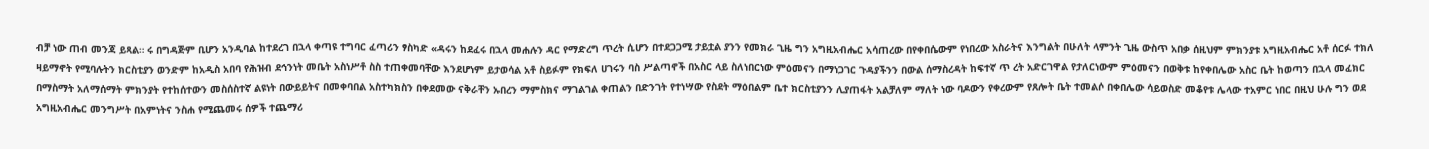ብቻ ነው ጠብ መንጃ ይጻል። ሩ በግዳጅም ቢሆን አንዲባል ከተደረገ በኋላ ቀጣዩ ተግባር ፈጣሪን ፃስካድ «ዳሩን ከደፈሩ በኋላ መሐሉን ዳር የማድረግ ጥረት ሲሆን በተደጋጋሚ ታይቷል ያንን የመክራ ጊዜ ግን አግዚአብሔር አሳጠረው በየቀበሴውም የነበረው አስራትና እንግልት በሁለት ላምንት ጊዜ ውስጥ አበቃ ሰዚህም ምክንያቱ አግዚአብሔር አቶ ሰርፉ ተክለ ዛይማኖት የሚባሉትን ክርስቲያን ወንድም ከአዲስ አበባ የሕዝብ ደኅንነት መቤት አስነሥቶ ስስ ተጠቀመባቸው እንደሆነም ይታወሳል አቶ ስይፉም የክፍለ ሀገሩን ባስ ሥልጣኖች በአስር ላይ ስለነበርነው ምዕመናን በማነጋገር ጉዳያችንን በውል ሰማስረዳት ከፍተኛ ጥ ረት አድርገዋል የታለርነውም ምዕመናን በወቅቱ ከየቀበሌው አስር ቤት ከወጣን በኋላ መፈክር በማስማት አለማሰማት ምክንያት የተከሰተውን መስሰስተኛ ልዩነት በውይይትና በመቀባበል አስተካክስን በቀደመው ናቅራቸን ኡበረን ማምስክና ማገልገል ቀጠልን በድንገት የተነሣው የስደት ማዕበልም ቤተ ክርስቲያንን ሊያጠፋት አልቻለም ማለት ነው ባዶውን የቀረውም የጸሎት ቤት ተመልሶ በቀበሌው ሳይወስድ መቆየቱ ሌላው ተአምር ነበር በዚህ ሁሉ ግን ወደ አግዚአብሔር መንግሥት በአምነትና ንስሐ የሚጨመሩ ሰዎች ተጨማሪ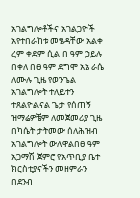አገልግሎቶችና አገልጋዮች አየተበራከቱ መፄዳቸው አልቀ ረም ቀደም ሲል በ ዓም ኃይሉ በቀለ በፀ ዓም ደግሞ አኔ ራሴ ለሙሉ ጊዜ የወንጌል አገልግሎት ተለይተን ተጸልዮልናል ጌታ የሰጠኝ ዝማሬዎቼም ለመጀመሪያ ጊዜ በካሴት ታትመው ሰለሕዝብ አገልግሎት ውለዋልበፀ ዓም አጋማሽ ጀምሮ የአጥቢያ ቤተ ክርስቲያናችን መዘምራን በደንብ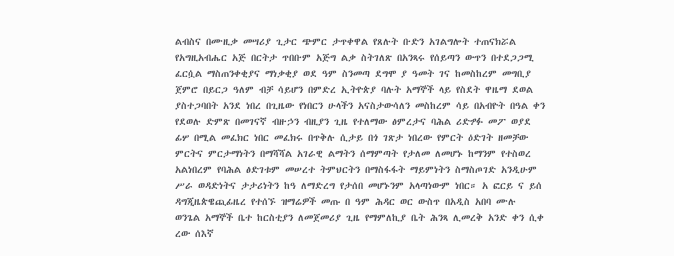ልብስና በሙዚቃ መሣሪያ ጊታር ጭምር ታጥቀዋል የጸሉት ቡድን አገልግሎት ተጠናክሯል የአግዚአብሔር አጅ በርትታ ጥበቡም አጅግ ልቃ ስትገለጽ በአንጻሩ የሰይጣን ውጥን በተደጋጋሚ ፈርሷል ማስጠንቀቂያና ማነቃቂያ ወደ ዓም ስንመጣ ደግሞ ያ ዓመት ገና ከመስከረም መግቢያ ጀምሮ በይርጋ ዓለም ብቻ ሳይሆን በምድረ ኢትዮጵያ ባሉት አማኞች ላይ የስደት ዋዜማ ደወል ያስተጋባበት አንደ ነበረ በጊዜው የነበርን ሁላችን አናስታውሳለን መስከረም ሳይ በአብዮት በዓል ቀን የደወሉ ድምጽ በመገናኛ ብዙኃን ብዚያን ጊዜ የተለማው ፅምረታና ባሕል ሪድፇፉ መፖ ወያደ ፊሦ በሚል መፈክር ነበር መፈክሩ በጥቅሉ ሲታይ በጎ ገጽታ ነበረው የምርት ዕድገት ዘመቻው ምርትና ምርታማነትን በማሻሻል አገራዊ ልማትን ሰማምጣት የታለመ ለመሆኑ ከማንም የተስወረ አልነበረም የባሕል ፅድገቱም መሠረተ ትምህርትን በማስፋፋት ማይምነትን ስማስጦገድ አንዲሁም ሥራ ወዳድነትና ታታሪነትን ከዓ ለማድረግ የታሰበ መሆኑንም አላጣነውም ነበር። አ ፎርይ ና ይሰ ዳግጂዜጵዌጪፊዜረ የተሰኙ ዝማሬዎች መጡ በ ዓም ሕዳር ወር ውስጥ በአዲስ አበባ ሙሉ ወንጌል አማኞች ቤተ ከርስቲያን ለመጀመሪያ ጊዜ የማምለኪያ ቤት ሕንጻ ሊመረቅ አንድ ቀን ሲቀ ረው ሰእኛ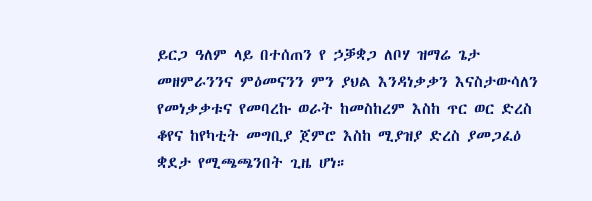ይርጋ ዓለም ላይ በተሰጠን የ ኃቓቋጋ ለቦሃ ዝማሬ ጌታ መዘምራንንና ምዕመናንን ምን ያህል እንዳነቃቃን እናስታውሳለን የመነቃቃቱና የመባረኩ ወራት ከመስከረም እስከ ጥር ወር ድረስ ቆየና ከየካቲት መግቢያ ጀምሮ እስከ ሚያዝያ ድረስ ያመጋፈዕ ቋደታ የሚጫጫንበት ጊዜ ሆነ።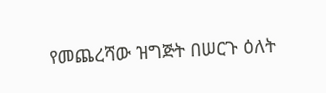የመጨረሻው ዝግጅት በሠርጉ ዕለት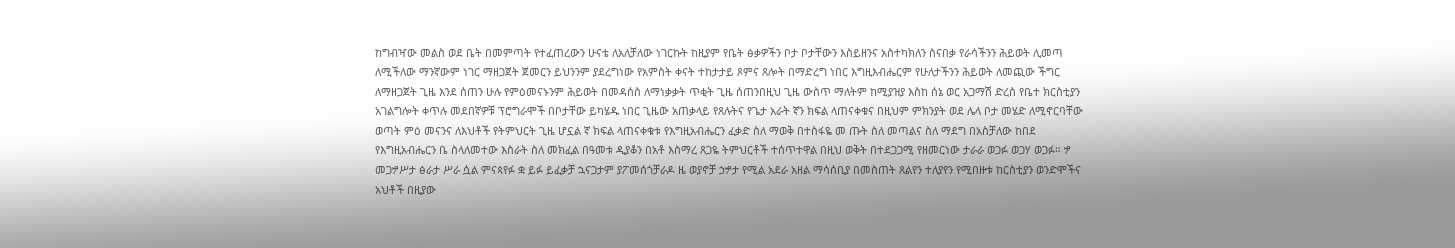ከግብዣው መልስ ወደ ቤት በመምጣት የተፈጠረውን ሁናቴ ለአለቻለው ነገርኩት ከዚያም የቤት ፅቃዎችን ቦታ ቦታቸውን እስይዘንና አስተካክለን ስናበቃ የራሳችንን ሕይወት ሊመጣ ለሚችለው ማንኛውም ነገር ማዘጋጀት ጀመርን ይህንንም ያደረግነው የአምስት ቀናት ተከታታይ ጾምና ጸሎት በማድረግ ነበር እግዚእብሔርም የሁለታችንን ሕይወት ለመጪው ችግር ለማዘጋጀት ጊዜ እንደ ሰጠን ሁሉ የምዕመናኑንም ሕይወት በመዳሰስ ለማነቃቃት ጥቂት ጊዜ ሰጠንበዚህ ጊዜ ውስጥ ማለትም ከሚያዝያ እስከ ሰኔ ወር አጋማሽ ድረስ የቤተ ክርስቲያን አገልግሎት ቀጥሉ መደበኛዎቹ ፕሮግራሞች በቦታቸው ይካሄዱ ነበር ጊዜው አጠቃላይ የጸሉትና የጌታ አራት ኛን ክፍል ላጠናቀቁና በዚህም ምክንያት ወደ ሌላ ቦታ መሄድ ለሚኖርባቸው ወጣት ምዕ መናንና ለእህቶች የትምህርት ጊዜ ሆኗል ኛ ክፍል ላጠናቀቁቱ የእግዚአብሔርን ፈቃድ ስለ ማወቅ በተስፋዬ መ ጡት ስለ መጣልና ስለ ማደግ በአስቻለው ከበደ የእግዚአብሔርን ቤ ስላለመተው እስራት ስለ መክፈል በዓመቱ ዲያቆን በአቶ እስማረ ጸጋዬ ትምህርቶች ተሰጥተዋል በዚህ ወቅት በተደጋጋሚ የዘመርነው ታራራ ወጋፉ ወጋሃ ወጋፉ። ፇ መጋፇሥታ ፅራታ ሥራ ሷል ምናጳየፉ ቋ ይፉ ይፈቃቻ ኋናጋታም ያፖመሰጎቻራዶ ዜ ወያኖቻ ኃፇታ የሚል አደራ አዘል ማሳሰቢያ በመስጠት ጸልየን ተለያየን የሚበዙቱ ከርስቲያን ወንድሞችና አህቶች በዚያው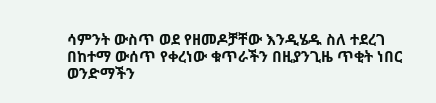ሳምንት ውስጥ ወደ የዘመዶቻቸው እንዲሄዱ ስለ ተደረገ በከተማ ውሰጥ የቀረነው ቁጥራችን በዚያንጊዜ ጥቂት ነበር ወንድማችን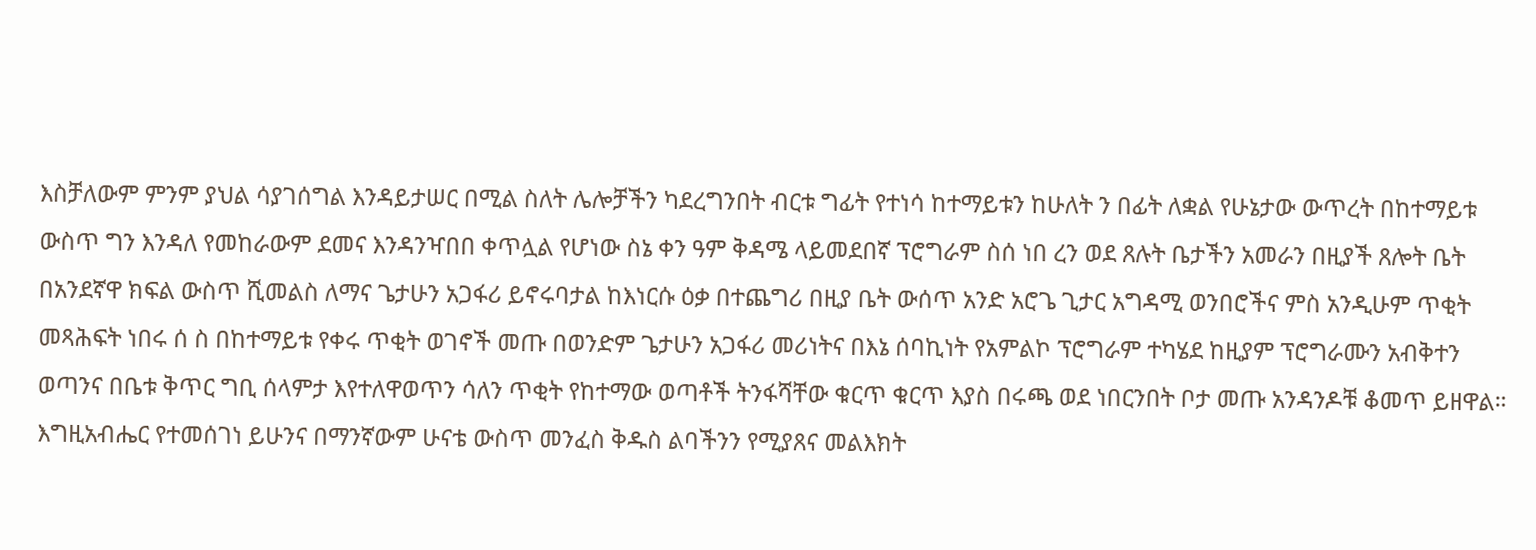እስቻለውም ምንም ያህል ሳያገሰግል እንዳይታሠር በሚል ስለት ሌሎቻችን ካደረግንበት ብርቱ ግፊት የተነሳ ከተማይቱን ከሁለት ን በፊት ለቋል የሁኔታው ውጥረት በከተማይቱ ውስጥ ግን እንዳለ የመከራውም ደመና እንዳንዣበበ ቀጥሏል የሆነው ስኔ ቀን ዓም ቅዳሜ ላይመደበኛ ፕሮግራም ስሰ ነበ ረን ወደ ጸሉት ቤታችን አመራን በዚያች ጸሎት ቤት በአንደኛዋ ክፍል ውስጥ ሺመልስ ለማና ጌታሁን አጋፋሪ ይኖሩባታል ከእነርሱ ዕቃ በተጨግሪ በዚያ ቤት ውሰጥ አንድ አሮጌ ጊታር አግዳሚ ወንበሮችና ምስ አንዲሁም ጥቂት መጻሕፍት ነበሩ ሰ ስ በከተማይቱ የቀሩ ጥቂት ወገኖች መጡ በወንድም ጌታሁን አጋፋሪ መሪነትና በእኔ ሰባኪነት የአምልኮ ፕሮግራም ተካሄደ ከዚያም ፕሮግራሙን አብቅተን ወጣንና በቤቱ ቅጥር ግቢ ሰላምታ እየተለዋወጥን ሳለን ጥቂት የከተማው ወጣቶች ትንፋሻቸው ቁርጥ ቁርጥ እያስ በሩጫ ወደ ነበርንበት ቦታ መጡ አንዳንዶቹ ቆመጥ ይዘዋል። እግዚአብሔር የተመሰገነ ይሁንና በማንኛውም ሁናቴ ውስጥ መንፈስ ቅዱስ ልባችንን የሚያጸና መልእክት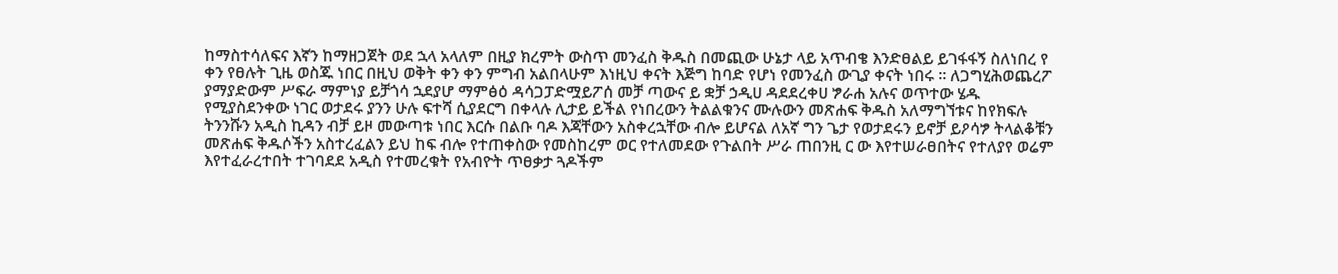ከማስተሳለፍና እኛን ከማዘጋጀት ወደ ኋላ አላለም በዚያ ክረምት ውስጥ መንፈስ ቅዱስ በመጪው ሁኔታ ላይ አጥብቄ እንድፀልይ ይገፋፋኝ ስለነበረ የ ቀን የፀሉት ጊዜ ወስጁ ነበር በዚህ ወቅት ቀን ቀን ምግብ አልበላሁም እነዚህ ቀናት እጅግ ከባድ የሆነ የመንፈስ ውጊያ ቀናት ነበሩ ። ለጋግሂሕወጨረፖ ያማያድውም ሥፍራ ማምነያ ይቻጎሳ ኋደያሆ ማምፅዕ ዳሳጋፓድሟይፖሰ መቻ ጣውና ይ ቋቻ ኃዲሀ ዳደደረቀሀ ፇራሐ አሉና ወጥተው ሄዱ የሚያስደንቀው ነገር ወታደሩ ያንን ሁሉ ፍተሻ ሲያደርግ በቀላሉ ሊታይ ይችል የነበረውን ትልልቁንና ሙሉውን መጽሐፍ ቅዱስ አለማግኘቱና ከየክፍሉ ትንንሹን አዲስ ኪዳን ብቻ ይዞ መውጣቱ ነበር እርሱ በልቡ ባዶ እጃቸውን አስቀረኋቸው ብሎ ይሆናል ለአኛ ግን ጌታ የወታደሩን ይኖቻ ይዖሳፇ ትላልቆቹን መጽሐፍ ቅዱሶችን አስተረፈልን ይህ ከፍ ብሎ የተጠቀስው የመስከረም ወር የተለመደው የጉልበት ሥራ ጠበንዚ ር ው እየተሠራፀበትና የተለያየ ወሬም እየተፈራረተበት ተገባደደ አዲስ የተመረቁት የአብዮት ጥፀቃታ ጓዶችም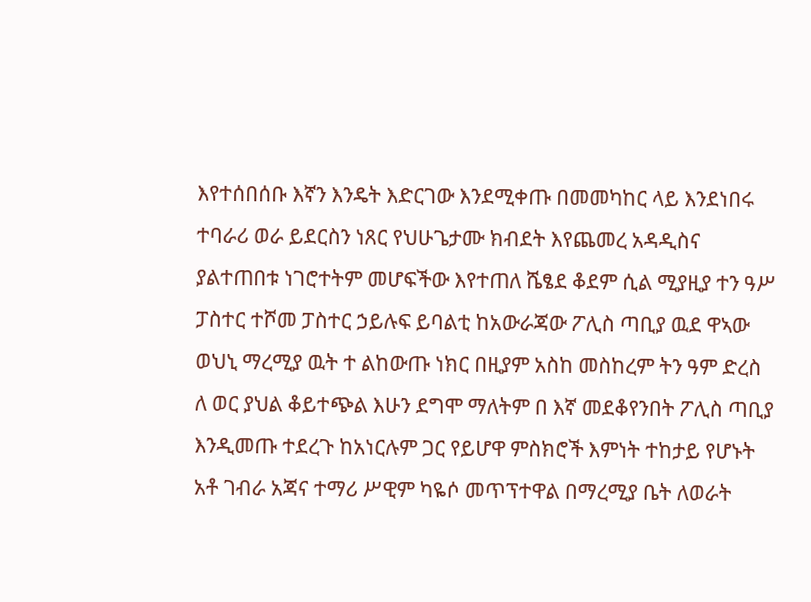እየተሰበሰቡ እኛን እንዴት እድርገው እንደሚቀጡ በመመካከር ላይ እንደነበሩ ተባራሪ ወራ ይደርስን ነጸር የህሁጌታሙ ክብደት እየጨመረ አዳዲስና ያልተጠበቱ ነገሮተትም መሆፍችው እየተጠለ ሼፄደ ቆደም ሲል ሚያዚያ ተን ዓሥ ፓስተር ተሾመ ፓስተር ኃይሉፍ ይባልቲ ከአውራጃው ፖሊስ ጣቢያ ዉደ ዋኣው ወህኒ ማረሚያ ዉት ተ ልከውጡ ነክር በዚያም አስከ መስከረም ትን ዓም ድረስ ለ ወር ያህል ቆይተጭል እሁን ደግሞ ማለትም በ እኛ መደቆየንበት ፖሊስ ጣቢያ እንዲመጡ ተደረጉ ከአነርሉም ጋር የይሆዋ ምስክሮች እምነት ተከታይ የሆኑት አቶ ገብራ አጃና ተማሪ ሥዊም ካዬሶ መጥፕተዋል በማረሚያ ቤት ለወራት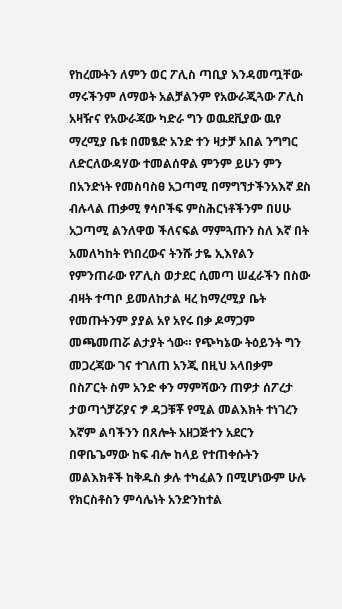የከረሙትን ለምን ወር ፖሊስ ጣቢያ እንዳመጧቸው ማሩችንም ለማወት አልቻልንም የአውራጂጓው ፖሊስ አዛዥና የአውራጃው ካድራ ግን ወዉደቪያው ዉየ ማረሚያ ቤቱ በመፄድ አንድ ተን ዛታቻ አበል ንግግር ለድርለውዳሃው ተመልሰዋል ምንም ይሁን ምን በአንድነት የመስባስፀ አጋጣሚ በማግኘታችንአእኛ ደስ ብሉላል ጠቃሚ ፃሳቦችፍ ምስሕርነቶችንም በሀሁ አጋጣሚ ልንለዋወ ችለናፍል ማምጓጡን ስለ እኛ በት አመለካከት የነበረውና ትንሹ ታዬ ኢእየልን የምንጠራው የፖሊስ ወታደር ሲመጣ ሠፈራችን በስው ብዛት ተጣቦ ይመለከታል ዛረ ከማረሚያ ቤት የመጡትንም ያያል አየ አየሩ በቃ ዶማጋም መጫመጠሯ ልታያት ጎው። የጭካኔው ትዕይንት ግን መጋረጃው ገና ተገለጠ አንጂ በዚህ አላበቃም በስፖርት ስም አንድ ቀን ማምሻውን ጠዎታ ሰፖረታ ታወጣጎቻሯያና ፇ ዳጋቹቾ የሚል መልእክት ተነገረን እኛም ልባችንን በጸሎት አዘጋጅተን አደርን በዋቤጌማው ከፍ ብሎ ከላይ የተጠቀሱትን መልእክቶች ከቅዱስ ቃሉ ተካፈልን በሚሆነውም ሁሉ የክርስቶስን ምሳሌነት አንድንከተል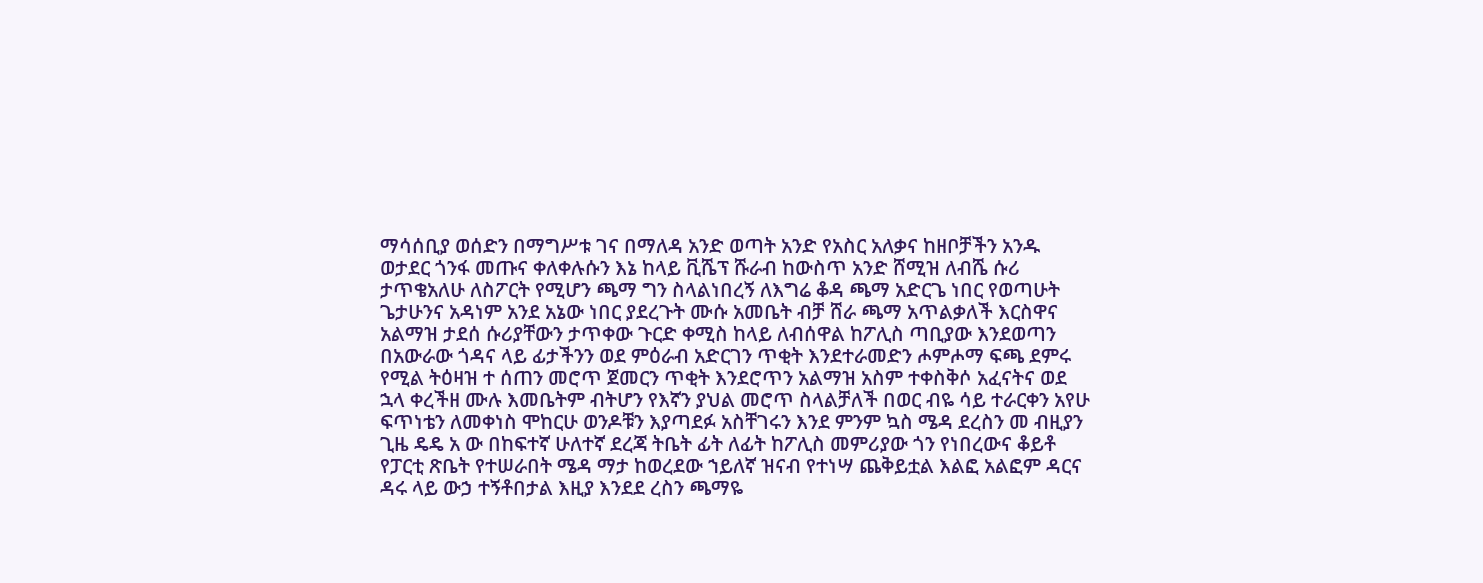ማሳሰቢያ ወሰድን በማግሥቱ ገና በማለዳ አንድ ወጣት አንድ የአስር አለቃና ከዘቦቻችን አንዱ ወታደር ጎንፋ መጡና ቀለቀሉሱን እኔ ከላይ ቪሼፕ ሹራብ ከውስጥ አንድ ሸሚዝ ለብሼ ሱሪ ታጥቄአለሁ ለስፖርት የሚሆን ጫማ ግን ስላልነበረኝ ለእግሬ ቆዳ ጫማ አድርጌ ነበር የወጣሁት ጌታሁንና አዳነም አንደ አኔው ነበር ያደረጉት ሙሱ አመቤት ብቻ ሸራ ጫማ አጥልቃለች እርስዋና አልማዝ ታደሰ ሱሪያቸውን ታጥቀው ጉርድ ቀሚስ ከላይ ለብሰዋል ከፖሊስ ጣቢያው እንደወጣን በአውራው ጎዳና ላይ ፊታችንን ወደ ምዕራብ አድርገን ጥቂት እንደተራመድን ሖምሖማ ፍጫ ደምሩ የሚል ትዕዛዝ ተ ሰጠን መሮጥ ጀመርን ጥቂት እንደሮጥን አልማዝ አስም ተቀስቅሶ አፈናትና ወደ ኋላ ቀረችዘ ሙሉ እመቤትም ብትሆን የእኛን ያህል መሮጥ ስላልቻለች በወር ብዬ ሳይ ተራርቀን አየሁ ፍጥነቴን ለመቀነስ ሞከርሁ ወንዶቹን እያጣደፉ አስቸገሩን እንደ ምንም ኳስ ሜዳ ደረስን መ ብዚያን ጊዜ ዴዴ አ ው በከፍተኛ ሁለተኛ ደረጃ ትቤት ፊት ለፊት ከፖሊስ መምሪያው ጎን የነበረውና ቆይቶ የፓርቲ ጽቤት የተሠራበት ሜዳ ማታ ከወረደው ኀይለኛ ዝናብ የተነሣ ጨቅይቷል እልፎ አልፎም ዳርና ዳሩ ላይ ውኃ ተኝቶበታል እዚያ እንደደ ረስን ጫማዬ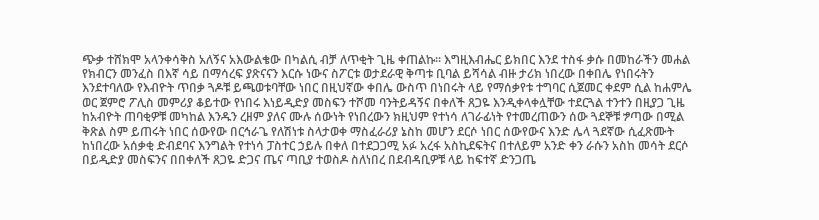ጭቃ ተሸክሞ አላንቀሳቅስ አለኝና አእውልቄው በካልሲ ብቻ ለጥቂት ጊዜ ቀጠልኩ። እግዚእብሔር ይክበር እንደ ተስፋ ቃሱ በመከራችን መሐል የክብርን መንፈስ በእኛ ሳይ በማሳረፍ ያጽናናን እርሱ ነውና ስፖርቱ ወታደራዊ ቅጣቱ ቢባል ይሻሳል ብዙ ታሪክ ነበረው በቀበሌ የነበሩትን እንደተባለው የእብዮት ጥበቃ ጓዶቹ ይጫወቱባቸው ነበር በዚህኛው ቀበሌ ውስጥ በነበሩት ላይ የማሰቃየቱ ተግባር ሲጀመር ቀደም ሲል ከሐምሌ ወር ጀምሮ ፖሊስ መምሪያ ቆይተው የነበሩ እነይዲድያ መስፍን ተሾመ ባንትይዳኝና በቀለች ጸጋዬ እንዲቀላቀሏቸው ተደርጓል ተንተን በዚያጋ ጊዜ ከአብዮት ጠባቂዎቹ መካከል እንዱን ረዘም ያለና ሙሉ ሰውነት የነበረውን ክዚህም የተነሳ ለገራፊነት የተመረጠውን ሰው ጓደኞቹ ፇጣው በሚል ቅጽል ስም ይጠሩት ነበር ሰውየው በርኅራጌ የለሽነቱ ስላታወቀ ማስፈራሪያ ኔስከ መሆን ደርሶ ነበር ሰውየውና እንድ ሌላ ጓደኛው ሲፈጽሙት ከነበረው አሰቃቂ ድብደባና እንግልት የተነሳ ፓስተር ኃይሉ በቀለ በተደጋጋሚ አፉ አረፋ አስኪደፍትና በተለይም አንድ ቀን ራሱን አስከ መሳት ደርሶ በይዲድያ መስፍንና በበቀለች ጸጋዬ ድጋና ጤና ጣቢያ ተወስዶ ስለነበረ በደብዳቢዎቹ ላይ ከፍተኛ ድንጋጤ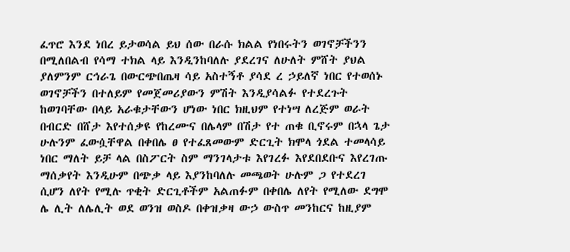ፈጥሮ እንደ ነበረ ይታወሳል ይህ ሰው በራሱ ክልል የነበሩትን ወገኖቻችንን በሚለበልብ የሳማ ተክል ላይ እንዲንከባለሉ ያደረገና ለሁለት ምሸት ያህል ያለምንም ርኅራጌ በውርጭበጤዛ ሳይ አስተኝቶ ያሳደ ረ ኃይለኛ ነበር የተወሰኑ ወገኖቻችን በተለይም የመጀመሪያውን ምሽት እንዲያሳልፉ የተደረጉት ከወገባቸው በላይ አራቁታቸውን ሆነው ነበር ክዚህም የተነሣ ለረጅም ወራት በብርድ በሸታ እየተሰቃዩ የከረሙና በሌላም በሽታ የተ ጠቁ ቢኖሩም በኋላ ጌታ ሁሉንም ፈውሷቸዋል በቀበሌ ፀ የተፈጸመውም ድርጊት ክሞላ ጎደል ተመላሳይ ነበር ማለት ይቻ ላል በስፖርት ስም ማንገላታቱ እየገረፉ እየደበደቡና እየረገጡ ማሰቃየት እንዲሁም በጭቃ ላይ እያንከባለሉ መጫወት ሁሉም ጋ የተደረገ ሲሆን ለየት የሚሉ ጥቂት ድርጊቶችም አልጠፉም በቀበሌ ለየት የሚለው ደግሞ ሌ ሊት ለሌሊት ወደ ወንዝ ወስዶ በቀዝቃዛ ውኃ ውስጥ መንከርና ከዚያም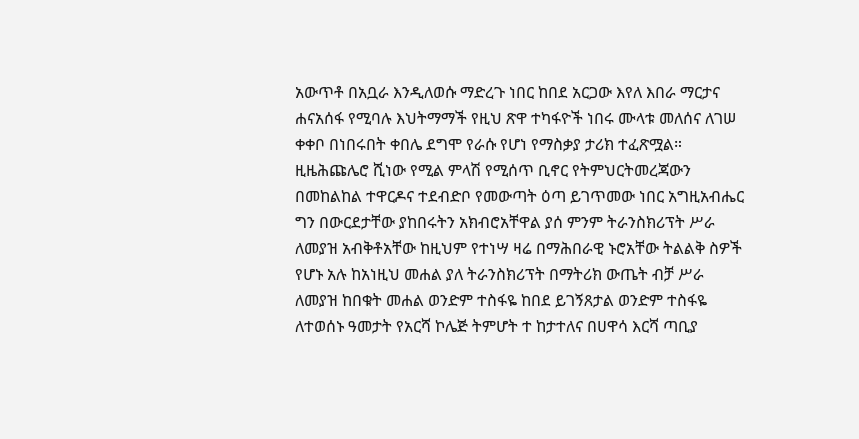አውጥቶ በአቧራ እንዲለወሱ ማድረጉ ነበር ከበደ አርጋው እየለ እበራ ማርታና ሐናአሰፋ የሚባሉ እህትማማች የዚህ ጽዋ ተካፋዮች ነበሩ ሙላቱ መለሰና ለገሠ ቀቀቦ በነበሩበት ቀበሌ ደግሞ የራሱ የሆነ የማስቃያ ታሪክ ተፈጽሟል። ዚዜሕጩሌሮ ሺነው የሚል ምላሽ የሚሰጥ ቢኖር የትምህርትመረጃውን በመከልከል ተዋርዶና ተደብድቦ የመውጣት ዕጣ ይገጥመው ነበር አግዚአብሔር ግን በውርደታቸው ያከበሩትን አክብሮአቸዋል ያሰ ምንም ትራንስክሪፕት ሥራ ለመያዝ አብቅቶአቸው ከዚህም የተነሣ ዛሬ በማሕበራዊ ኑሮአቸው ትልልቅ ስዎች የሆኑ አሉ ከአነዚህ መሐል ያለ ትራንስክሪፕት በማትሪክ ውጤት ብቻ ሥራ ለመያዝ ከበቁት መሐል ወንድም ተስፋዬ ከበደ ይገኝጸታል ወንድም ተስፋዬ ለተወሰኑ ዓመታት የአርሻ ኮሌጅ ትምሆት ተ ከታተለና በሀዋሳ እርሻ ጣቢያ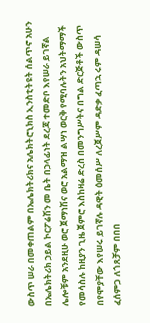ውስጥ ሠራ በመቀጠልም በኤሌክትሪክና አሌክትሮኒክስ ኢንስቲትዩት ሰልጥኖ አሁን በኤሌክትሪክ ኃይል ኮርፖሬሽን መ ቤት በኃላፊነት ደረጃ ተመድቦ እየሠራ ይገኛል ሌሎቹም አንደዚሁ ወሮ ጀማነሽና ወሮ አልማዝ ልሣነ ወርቅ የሚባሉትን አህትማማች የመሳስሉ ከዚያን ጊዜ ጀምሮ እስከዛሬ ድረስ በመንግሥትና በግል ድርጅቶች ውስጥ በየሞያቸው እየሠሩ ይገኛሉ ዳዊት ዕመሰሥ ለረጀሥም ዳድቃ ፈጣኋ ሩም ዳሠሳ ፈሰምጋ ለጎጸቻም በበበ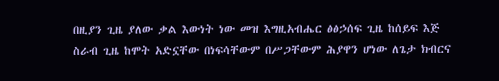በዚያን ጊዜ ያለው ቃል እውነት ነው መዝ እግዚአብሔር ፅፅኃሰፍ ጊዜ ከሰይፍ እጅ ስራብ ጊዜ ከሞት አድኗቸው በነፍሳቸውም በሥጋቸውም ሕያዋን ሆነው ለጌታ ክብርና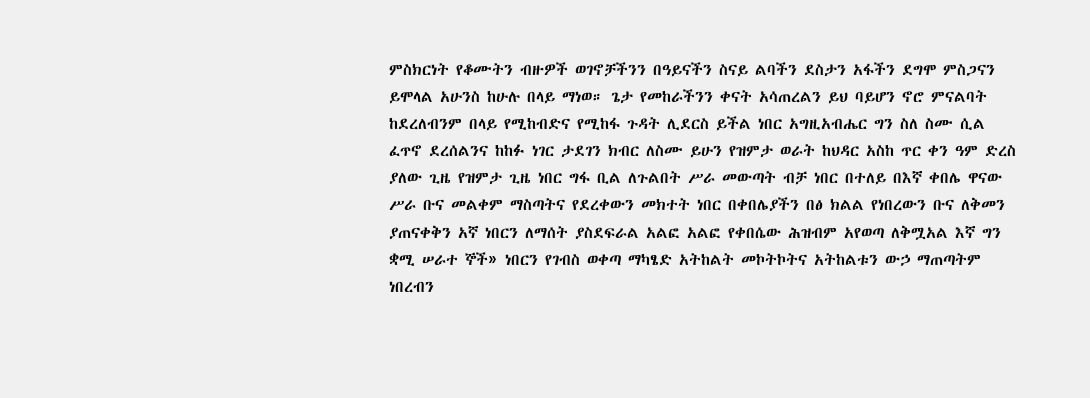ምስክርነት የቆሙትን ብዙዎች ወገኖቻችንን በዓይናችን ስናይ ልባችን ደስታን አፋችን ደግሞ ምስጋናን ይሞላል አሁንስ ከሁሉ በላይ ማነወ። ጌታ የመከራችንን ቀናት አሳጠረልን ይህ ባይሆን ኖሮ ምናልባት ከደረለብንም በላይ የሚከብድና የሚከፋ ጉዳት ሊደርስ ይችል ነበር አግዚአብሔር ግን ስለ ስሙ ሲል ፈጥኖ ደረሰልንና ከከፉ ነገር ታደገን ክብር ለስሙ ይሁን የዝምታ ወራት ከህዳር አስከ ጥር ቀን ዓም ድረስ ያለው ጊዜ የዝምታ ጊዜ ነበር ግፋ ቢል ለጉልበት ሥራ መውጣት ብቻ ነበር በተለይ በእኛ ቀበሌ ዋናው ሥራ ቡና መልቀም ማስጣትና የደረቀውን መክተት ነበር በቀበሌያችን በፅ ክልል የነበረውን ቡና ለቅመን ያጠናቀቅን አኛ ነበርን ለማሰት ያስደፍራል አልፎ አልፎ የቀበሴው ሕዝብም አየወጣ ለቅሟአል እኛ ግን ቋሚ ሠራተ ኞች» ነበርን የገብስ ወቀጣ ማካፄድ አትከልት መኮትኮትና አትከልቱን ውኃ ማጠጣትም ነበረብን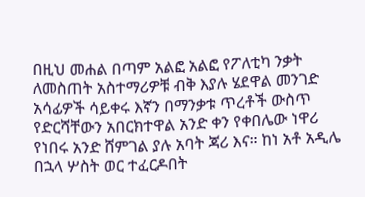በዚህ መሐል በጣም አልፎ አልፎ የፖለቲካ ንቃት ለመስጠት አስተማሪዎቹ ብቅ እያሉ ሄደዋል መንገድ አሳፊዎች ሳይቀሩ እኛን በማንቃቱ ጥረቶች ውስጥ የድርሻቸውን አበርክተዋል አንድ ቀን የቀበሌው ነዋሪ የነበሩ አንድ ሸምገል ያሉ አባት ጃሪ እና። ከነ አቶ አዲሌ በኋላ ሦስት ወር ተፈርዶበት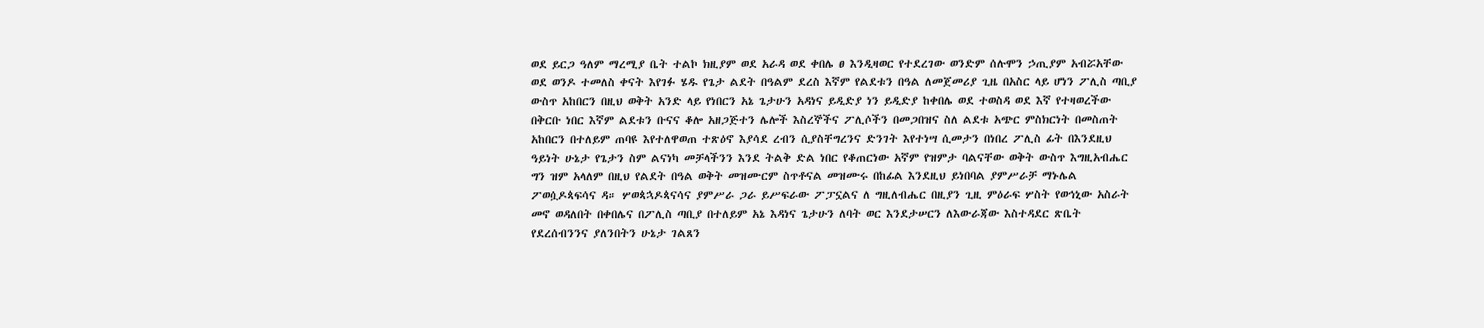ወደ ይርጋ ዓለም ማረሚያ ቤት ተልኮ ክዚያም ወደ አራዳ ወደ ቀበሌ ፀ እንዲዛወር የተደረገው ወንድም ሰሉሞን ኃጢያም አብሯአቸው ወደ ወንዶ ተመለስ ቀናት እየገፉ ሄዱ የጌታ ልደት በዓልም ደረስ እኛም የልደቱን በዓል ለመጀመሪያ ጊዜ በአስር ላይ ሆነን ፖሊስ ጣቢያ ውስጥ አከበርን በዚህ ወቅት አንድ ላይ የነበርን አኔ ጌታሁን አዳነና ይዲድያ ነን ይዲድያ ከቀበሌ ወደ ተወስዳ ወደ እኛ የተዛወረችው በቅርቡ ነበር እኛም ልደቱን ቡናና ቆሎ አዘጋጅተን ሌሎች እስረኞችና ፖሊሶችን በመጋበዝና ስለ ልደቱ አጭር ምስክርነት በመስጠት አከበርን በተለይም ጠባዩ እየተለዋወጠ ተጽዕኖ እያሳደ ረብን ሲያስቸግረንና ድንገት እየተነሣ ሲመታን በነበረ ፖሊስ ፊት በእንደዚህ ዓይነት ሁኔታ የጌታን ስም ልናነካ መቻላችንን እንደ ትልቅ ድል ነበር የቆጠርነው አኛም የዝምታ ባልናቸው ወቅት ውስጥ እግዚአብሔር ግን ዝም አላለም በዚህ የልደት በዓል ወቅት መዝሙርም ስጥቶናል መዝሙሩ በከፊል እንደዚህ ይነበባል ያምሥራቻ ማኑሌል ፖወሷዶጳፍሳና ዳ። ሦወጳኋዶጳናሳና ያምሥራ ጋራ ይሥፍራው ፖፓኗልና ለ ግዚለብሔር በዚያን ጊዚ ምዕራፍ ሦስት የወኅኒው አስራት መኖ ወዳለበት በቀበሌና በፖሊስ ጣቢያ በተለይም አኔ እዳነና ጌታሁን ለባት ወር እንደታሠርን ለእውራጃው እስተዳደር ጽቤት የደረሰብንንና ያለንበትን ሁኔታ ገልጸን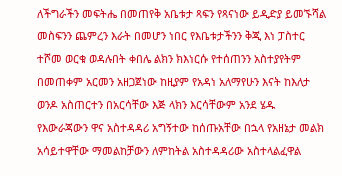ለችግራችን መፍትሔ በመጠየቅ አቤቱታ ጻፍን የጻናነው ይዲድያ ይመኙሻል መስፍንን ጨምረን እራት በመሆን ነበር የእቤቱታችንን ቅጂ እነ ፓስተር ተሾመ ወርቁ ወዳሉበት ቀበሌ ልክን ክእነርሱ የተሰጠንን አስተያየትም በመጠቀም አርመን አዘጋጀነው ከዚያም የአዳነ አለማየሁን እናት ከእለታ ወንዶ አስጠርተን በአርሳቸው እጅ ላክን እርሳቸውም አንደ ሄዱ የእውራጃውን ዋና አስተዳዳሪ አግኝተው ከሰጡአቸው በኋላ የአዘኔታ መልክ አሳይተዋቸው ማመልከቻውን ለምከትል አስተዳዳሪው አስተላልፈዋል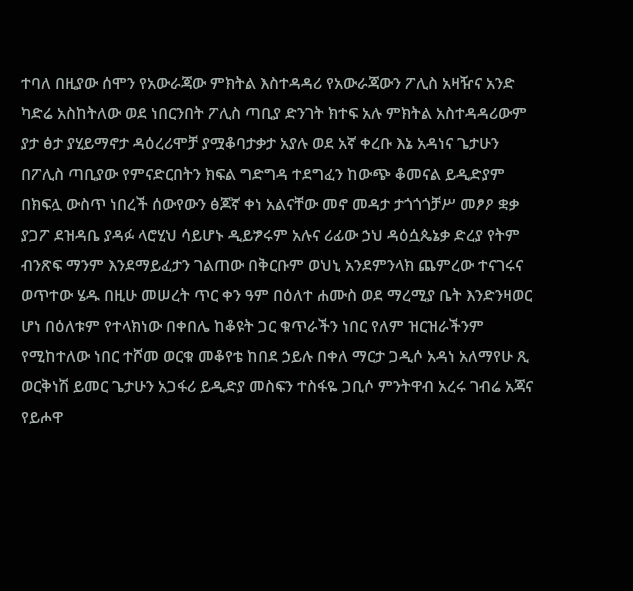ተባለ በዚያው ሰሞን የአውራጃው ምክትል እስተዳዳሪ የአውራጃውን ፖሊስ አዛዥና አንድ ካድሬ አስከትለው ወደ ነበርንበት ፖሊስ ጣቢያ ድንገት ክተፍ አሉ ምክትል አስተዳዳሪውም ያታ ፅታ ያሂይማኖታ ዳዕረሪሞቻ ያሟቆባታቃታ አያሉ ወደ አኛ ቀረቡ እኔ አዳነና ጌታሁን በፖሊስ ጣቢያው የምናድርበትን ክፍል ግድግዳ ተደግፈን ከውጭ ቆመናል ይዲድያም በክፍሏ ውስጥ ነበረች ሰውየውን ፅጆኛ ቀነ አልናቸው መኖ መዳታ ታጎጎጎቻሥ መፆዖ ቋቃ ያጋፖ ደዝዳቤ ያዳፉ ላሮሂህ ሳይሆኑ ዲይፇሩም አሉና ሪፊው ኃህ ዳዕሷጴኔቃ ድረያ የትም ብንጽፍ ማንም እንደማይፈታን ገልጠው በቅርቡም ወህኒ አንደምንላክ ጨምረው ተናገሩና ወጥተው ሄዱ በዚሁ መሠረት ጥር ቀን ዓም በዕለተ ሐሙስ ወደ ማረሚያ ቤት እንድንዛወር ሆነ በዕለቱም የተላክነው በቀበሌ ከቆዩት ጋር ቁጥራችን ነበር የለም ዝርዝራችንም የሚከተለው ነበር ተሾመ ወርቁ መቆየቴ ከበደ ኃይሉ በቀለ ማርታ ጋዲሶ አዳነ አለማየሁ ጺ ወርቅነሽ ይመር ጌታሁን አጋፋሪ ይዲድያ መስፍን ተስፋዬ ጋቢሶ ምንትዋብ አረሩ ገብሬ አጃና የይሖዋ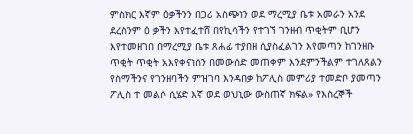ምስክር እኛም ዕቃችንን በጋሪ አስጭነን ወደ ማረሚያ ቤቱ አመራን አንደ ደረስንም ዕ ቃችን እየተፈተሸ በየኪሳችን የተገኘ ገንዘብ ጥቂትም ቢሆን እየተመዘገበ በማረሚያ ቤቱ ጸሐፊ ተያበዘ ሲያስፈልገን እየመጣን ከገንዘቡ ጥቂት ጥቂት አእየቀናነሰን በመውሰድ መጠቀም እንደምንችልም ተገለጸልን የስማችንና የገንዘባችን ምዝገባ እንዳበቃ ከፖሊስ መምሪያ ተመድቦ ያመጣን ፖሊስ ተ መልሶ ሲሄድ እኛ ወደ ወህኒው ውስጠኛ ክፍል» የእስረኞች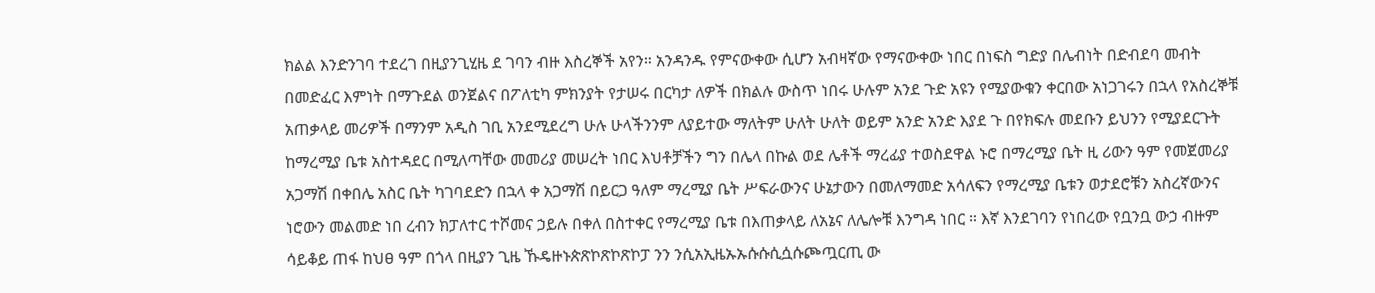ክልል እንድንገባ ተደረገ በዚያንጊሂዜ ደ ገባን ብዙ እስረኞች አየን። አንዳንዱ የምናውቀው ሲሆን አብዛኛው የማናውቀው ነበር በነፍስ ግድያ በሌብነት በድብደባ መብት በመድፈር እምነት በማጉደል ወንጀልና በፖለቲካ ምክንያት የታሠሩ በርካታ ለዎች በክልሉ ውስጥ ነበሩ ሁሉም አንደ ጉድ አዩን የሚያውቁን ቀርበው አነጋገሩን በኋላ የአስረኞቹ አጠቃላይ መሪዎች በማንም አዲስ ገቢ አንደሚደረግ ሁሉ ሁላችንንም ለያይተው ማለትም ሁለት ሁለት ወይም አንድ አንድ እያደ ጉ በየክፍሉ መደቡን ይህንን የሚያደርጉት ከማረሚያ ቤቱ አስተዳደር በሚለጣቸው መመሪያ መሠረት ነበር እህቶቻችን ግን በሌላ በኩል ወደ ሌቶች ማረፊያ ተወስደዋል ኑሮ በማረሚያ ቤት ዚ ሪውን ዓም የመጀመሪያ አጋማሽ በቀበሌ አስር ቤት ካገባደድን በኋላ ቀ አጋማሽ በይርጋ ዓለም ማረሚያ ቤት ሥፍራውንና ሁኔታውን በመለማመድ አሳለፍን የማረሚያ ቤቱን ወታደሮቹን አስረኛውንና ነሮውን መልመድ ነበ ረብን ክፓለተር ተሾመና ኃይሉ በቀለ በስተቀር የማረሚያ ቤቱ በእጠቃላይ ለአኔና ለሌሎቹ እንግዳ ነበር ። እኛ እንደገባን የነበረው የቧንቧ ውኃ ብዙም ሳይቆይ ጠፋ ከህፀ ዓም በጎላ በዚያን ጊዜ ኹዴዙኑጵጽኮጽኮጽኮፓ ንን ንሲአኢዜኡኡሱሱሲሷሱጮጧርጢ ው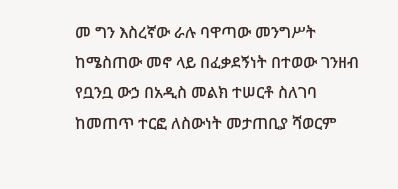መ ግን እስረኛው ራሉ ባዋጣው መንግሥት ከሜስጠው መኖ ላይ በፈቃደኝነት በተወው ገንዘብ የቧንቧ ውኃ በአዲስ መልክ ተሠርቶ ስለገባ ከመጠጥ ተርፎ ለስውነት መታጠቢያ ሻወርም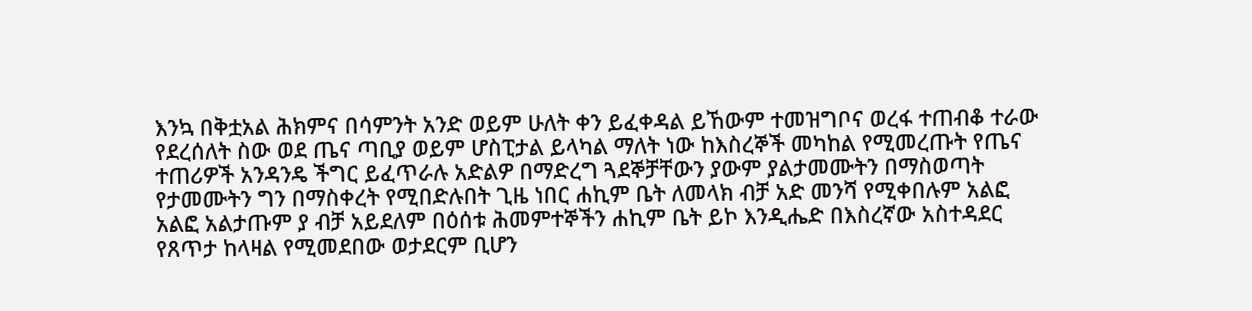እንኳ በቅቷአል ሕክምና በሳምንት አንድ ወይም ሁለት ቀን ይፈቀዳል ይኸውም ተመዝግቦና ወረፋ ተጠብቆ ተራው የደረሰለት ስው ወደ ጤና ጣቢያ ወይም ሆስፒታል ይላካል ማለት ነው ከእስረኞች መካከል የሚመረጡት የጤና ተጠሪዎች አንዳንዴ ችግር ይፈጥራሉ አድልዎ በማድረግ ጓደኞቻቸውን ያውም ያልታመሙትን በማስወጣት የታመሙትን ግን በማስቀረት የሚበድሉበት ጊዜ ነበር ሐኪም ቤት ለመላክ ብቻ አድ መንሻ የሚቀበሉም አልፎ አልፎ አልታጡም ያ ብቻ አይደለም በዕሰቱ ሕመምተኞችን ሐኪም ቤት ይኮ እንዲሔድ በእስረኛው አስተዳደር የጸጥታ ከላዛል የሚመደበው ወታደርም ቢሆን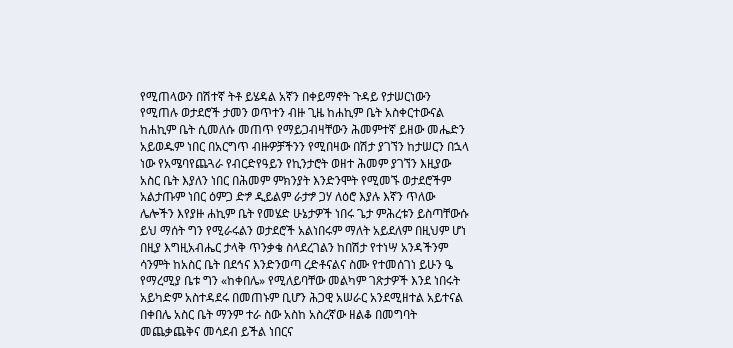የሚጠላውን በሽተኛ ትቶ ይሄዳል አኛን በቀይማኖት ጉዳይ የታሠርነውን የሚጠሉ ወታደሮች ታመን ወጥተን ብዙ ጊዜ ከሐኪም ቤት አስቀርተውናል ከሐኪም ቤት ሲመለሱ መጠጥ የማይጋብዛቸውን ሕመምተኛ ይዘው መሔድን አይወዱም ነበር በአርግጥ ብዙዎቻችንን የሚበዛው በሽታ ያገኘን ከታሠርን በኋላ ነው የአሜባየጨጓራ የብርድየዓይን የኪንታሮት ወዘተ ሕመም ያገኘን እዚያው አስር ቤት እያለን ነበር በሕመም ምክንያት እንድንሞት የሚመኙ ወታደሮችም አልታጡም ነበር ዕምጋ ድፇ ዲይልም ራታፇ ጋሃ ለዕሮ እያሉ እኛን ጥለው ሌሎችን እየያዙ ሐኪም ቤት የመሄድ ሁኔታዎች ነበሩ ጌታ ምሕረቱን ይስጣቸውሱ ይህ ማሰት ግን የሚራሩልን ወታደሮች አልነበሩም ማለት አይደለም በዚህም ሆነ በዚያ እግዚአብሔር ታላቅ ጥንቃቄ ስላደረገልን ከበሽታ የተነሣ አንዳችንም ሳንምት ከአስር ቤት በደኅና እንድንወጣ ረድቶናልና ስሙ የተመሰገነ ይሁን ዔ የማረሚያ ቤቱ ግን «ከቀበሌ» የሚለይባቸው መልካም ገጽታዎች እንደ ነበሩት አይካድም አስተዳደሩ በመጠኑም ቢሆን ሕጋዊ አሠራር አንደሚዘተል አይተናል በቀበሌ አስር ቤት ማንም ተራ ስው አስከ አስረኛው ዘልቆ በመግባት መጨቃጨቅና መሳደብ ይችል ነበርና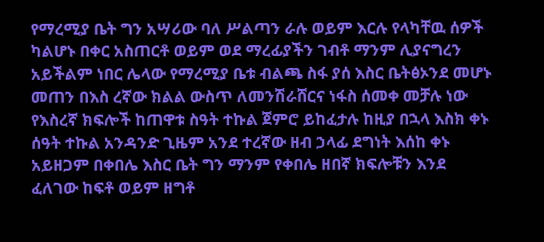የማረሚያ ቤት ግን አሣሪው ባለ ሥልጣን ራሉ ወይም እርሉ የላካቸዉ ሰዎች ካልሆኑ በቀር አስጠርቶ ወይም ወደ ማረፊያችን ገብቶ ማንም ሊያናግረን አይችልም ነበር ሌላው የማረሚያ ቤቱ ብልጫ ስፋ ያሰ እስር ቤትፅኦንደ መሆኑ መጠን በእስ ረኛው ክልል ውስጥ ለመንሽራሸርና ነፋስ ሰመቀ መቻሉ ነው የእስረኛ ክፍሎች ከጠዋቱ ስዓት ተኩል ጀምሮ ይከፈታሉ ከዚያ በኋላ እስክ ቀኑ ሰዓት ተኩል አንዳንድ ጊዜም አንደ ተረኛው ዘብ ኃላፊ ደግነት እሰከ ቀኑ አይዘጋም በቀበሌ እስር ቤት ግን ማንም የቀበሌ ዘበኛ ክፍሎቹን እንደ ፈለገው ከፍቶ ወይም ዘግቶ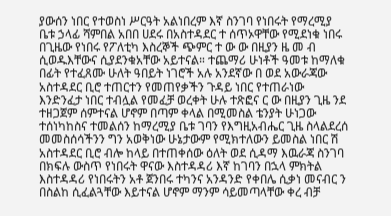ያውሰን ነበር የተወስነ ሥርዓት አልነበረም እኛ ስንገባ የነበሩት የማረሚያ ቤቱ ኃላፊ ሻምበል አበበ ሀደሩ በአስተዳደር ተ ሰጥኦዋቸው የሚደነቁ ነበሩ በጊዜው የነበሩ የፖለቲካ እስረኞች ጭምር ተ ው ው በዚያን ዜ መ ብ ሲወዱእቸውና ሲያደንቁአቸው አይተናል። ተጨማሪ ሁነቶች ዓመቱ ከማለቁ በፊት የተፈጸሙ ሁለት ዓበይት ነገሮች አሉ አንደኛው በ ወደ አውራጃው አስተዳደር ቢሮ ተጠርተን የመጠየቃችን ጉዳይ ነበር የተጠራነው እንድንፈታ ነበር ተብሏል የመፈቻ ወረቀት ሁሉ ተጽፎና ር ው በዚያን ጊዜ ንደ ተዘጋጀም ሰምተናል ሆኖም በጣም ቀላል በሚመስል ቴንያት ሁነጋው ተሰነካከስና ተመልሰን ከማረሚያ ቤቱ ገባን የእግዚአብሔር ጊዜ ስላልደረሰ መመስሰሳችንን ግን አወቅነው ሁኔታውም የሚክተለውን ይመስል ነበር ሽ አስተዳደር ቢሮ ብሎ ከላይ በተጠቀሰው ዕለት ወደ ሲዳማ እዉራጃ ስንገባ በክፍሉ ውስጥ የነበሩት ዋናው እስተዳዳሪ እኛ ከገባን በኋላ ምክትል እስተዳዳሪ የነበሩትን አቶ ጀንበሩ ተካንና አንዳንድ የቀበሌ ሲቃነ መናብር ን በስልከ ሲፈልጓቸው እይተናል ሆኖም ማንም ሳይመጣላቸው ቀረ ብቻ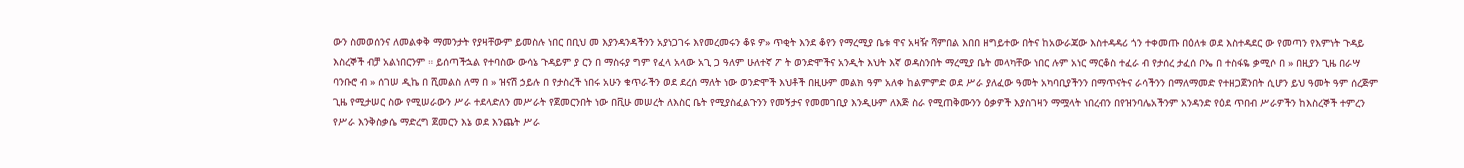ውን ስመወሰንና ለመልቀቅ ማመንታት የያዛቸውም ይመስሉ ነበር በቢህ መ እያንዳንዳችንን አያነጋገሩ እየመረመሩን ቆዩ ዎ» ጥቂት እንደ ቆየን የማረሚያ ቤቱ ዋና አዛዥ ሻምበል እበበ ዘግይተው በትና ከአውራጃው እስተዳዳሪ ጎን ተቀመጡ በዕለቱ ወደ እስተዳደር ው የመጣን የእምነት ጉዳይ እስረኞች ብቻ አልነበርንም ። ይሰጣችኋል የተባስው ውሳኔ ጉዳይም ያ ርን በ ማስሩያ ግም የፈላ አላው አጊ ጋ ዓለም ሁለተኛ ፖ ት ወንድሞችና አንዲት እህት እኛ ወዳስንበት ማረሚያ ቤት መላካቸው ነበር ሉም አነር ማርቆስ ተፈራ ብ የታሰረ ታፈሰ ቦኤ በ ተስፋዬ ቃሚሶ በ » በዚያን ጊዜ በራሣ ባንቡሮ ብ » ሰገሠ ዲኬ በ ሺመልስ ለማ በ » ዝናሽ ኃይሉ በ የታስረች ነበሩ አሁን ቁጥራችን ወደ ደረሰ ማለት ነው ወንድሞች እህቶች በዚሁም መልክ ዓም አለቀ ከልምምድ ወደ ሥራ ያለፈው ዓመት አካባቢያችንን በማጥናትና ራሳችንን በማለማመድ የተዘጋጀንበት ሲሆን ይህ ዓመት ዓም ሰረጅም ጊዜ የሚታሠር ስው የሚሠራውን ሥራ ተደላድለን መሥራት የጀመርንበት ነው በቪሁ መሠረት ለእስር ቤት የሚያስፈልጉንን የመኝታና የመመገቢያ እንዲሁም ለእጅ ስራ የሚጠቅሙንን ዕቃዎች እያስገዛን ማሟላት ነበረብን በየዝንባሌአችንም አንዳንድ የዕደ ጥበብ ሥራዎችን ከእስረኞች ተምረን የሥራ እንቅስቃሴ ማድረግ ጀመርን እኔ ወደ እንጨት ሥራ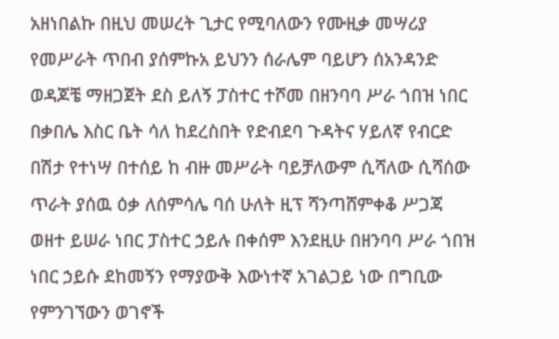አዘነበልኩ በዚህ መሠረት ጊታር የሚባለውን የሙዚቃ መሣሪያ የመሥራት ጥበብ ያሰምኩአ ይህንን ሰራሌም ባይሆን ሰአንዳንድ ወዳጆቼ ማዘጋጀት ደስ ይለኝ ፓስተር ተሾመ በዘንባባ ሥራ ጎበዝ ነበር በቃበሌ እስር ቤት ሳለ ከደረስበት የድብደባ ጉዳትና ሃይለኛ የብርድ በሽታ የተነሣ በተሰይ ከ ብዙ መሥራት ባይቻለውም ሲሻለው ሲሻሰው ጥራት ያሰዉ ዕቃ ለሰምሳሌ ባሰ ሁለት ዚፕ ሻንጣሸምቀቆ ሥጋጃ ወዘተ ይሠራ ነበር ፓስተር ኃይሉ በቀሰም እንደዚሁ በዘንባባ ሥራ ጎበዝ ነበር ኃይሱ ደከመኝን የማያውቅ እውነተኛ አገልጋይ ነው በግቢው የምንገኘውን ወገኖች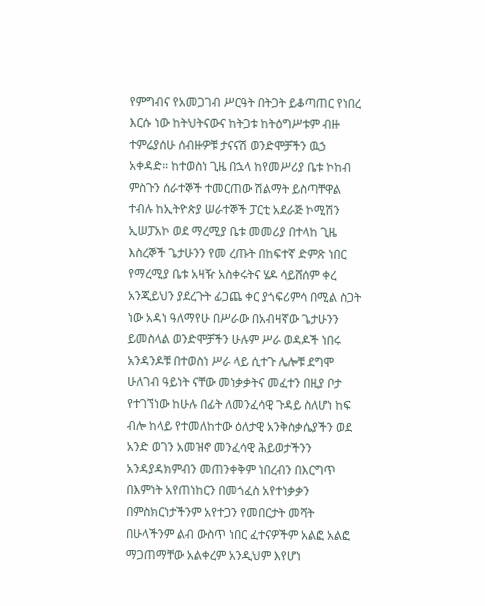የምግብና የአመጋገብ ሥርዓት በትጋት ይቆጣጠር የነበረ እርሱ ነው ከትህትናውና ከትጋቱ ከትዕግሥቱም ብዙ ተምሬያሰሁ ሰብዙዎቹ ታናናሽ ወንድሞቻችን ዉኃ አቀዳድ። ከተወስነ ጊዜ በኋላ ከየመሥሪያ ቤቱ ኮከብ ምስጉን ሰራተኞች ተመርጠው ሽልማት ይስጣቸዋል ተብሉ ከኢትዮጵያ ሠራተኞች ፓርቲ አደራጅ ኮሚሽን ኢሠፓአኮ ወደ ማረሚያ ቤቱ መመሪያ በተላከ ጊዜ እስረኞች ጌታሁንን የመ ረጡት በከፍተኛ ድምጽ ነበር የማረሚያ ቤቱ አዛዥ አስቀሩትና ሄዶ ሳይሸሰም ቀረ አንጂይህን ያደረጉት ፊጋጨ ቀር ያጎፍሪምሳ በሚል ስጋት ነው አዳነ ዓለማየሁ በሥራው በአብዛኛው ጌታሁንን ይመስላል ወንድሞቻችን ሁሉም ሥራ ወዳዶች ነበሩ አንዳንዶቹ በተወስነ ሥራ ላይ ሲተጉ ሌሎቹ ደግሞ ሁለገብ ዓይነት ናቸው መነቃቃትና መፈተን በዚያ ቦታ የተገኘነው ከሁሉ በፊት ለመንፈሳዊ ጉዳይ ስለሆነ ከፍ ብሎ ከላይ የተመለከተው ዕለታዊ አንቅስቃሴያችን ወደ አንድ ወገን አመዝኖ መንፈሳዊ ሕይወታችንን አንዳያዳክምብን መጠንቀቅም ነበረብን በእርግጥ በእምነት አየጠነከርን በመጎፈስ አየተነቃቃን በምስክርነታችንም አየተጋን የመበርታት መሻት በሁላችንም ልብ ውስጥ ነበር ፈተናዎችም አልፎ አልፎ ማጋጠማቸው አልቀረም አንዲህም እየሆነ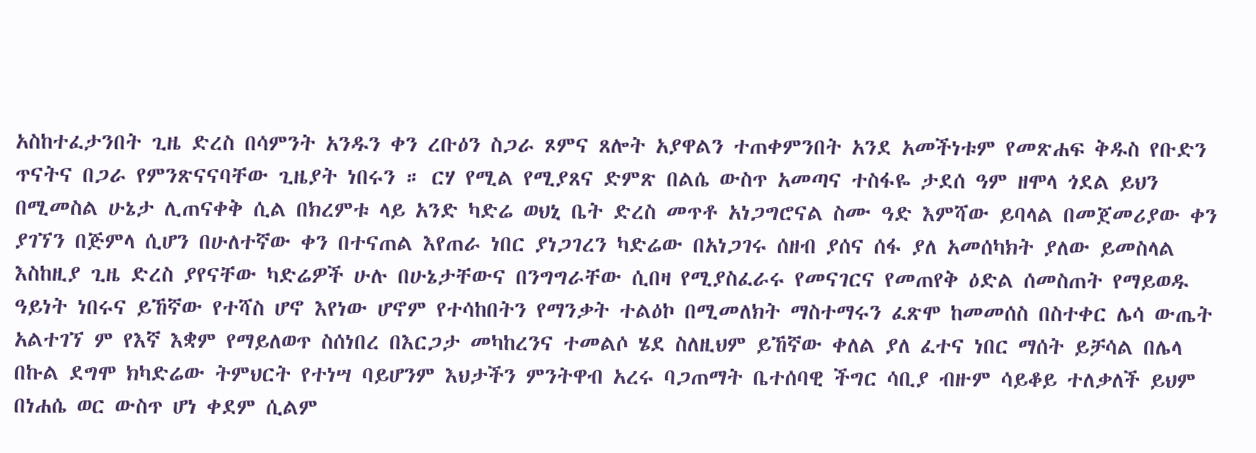አስከተፈታንበት ጊዜ ድረስ በሳምንት አንዱን ቀን ረቡዕን ስጋራ ጾምና ጸሎት አያዋልን ተጠቀምንበት አንደ አመችነቱም የመጽሐፍ ቅዱስ የቡድን ጥናትና በጋራ የምንጽናናባቸው ጊዜያት ነበሩን ። ርሃ የሚል የሚያጸና ድምጽ በልሴ ውስጥ አመጣና ተስፋዬ ታደሰ ዓም ዘሞላ ጎደል ይህን በሚመስል ሁኔታ ሊጠናቀቅ ሲል በክረምቱ ላይ አንድ ካድሬ ወህኒ ቤት ድረስ መጥቶ አነጋግሮናል ስሙ ዓድ እምሻው ይባላል በመጀመሪያው ቀን ያገኘን በጅምላ ሲሆን በሁለተኛው ቀን በተናጠል እየጠራ ነበር ያነጋገረን ካድሬው በአነጋገሩ ሰዘብ ያሰና ሰፋ ያለ አመሰካክት ያለው ይመስላል እስከዚያ ጊዜ ድረስ ያየናቸው ካድሬዎች ሁሉ በሁኔታቸውና በንግግራቸው ሲበዛ የሚያስፈራሩ የመናገርና የመጠየቅ ዕድል ሰመስጠት የማይወዱ ዓይነት ነበሩና ይኸኛው የተሻስ ሆኖ እየነው ሆኖም የተሳከበትን የማንቃት ተልዕኮ በሚመለክት ማስተማሩን ፈጽሞ ከመመሰስ በስተቀር ሌሳ ውጤት አልተገኘ ም የእኛ እቋም የማይለወጥ ስሰነበረ በእርጋታ መካከረንና ተመልሶ ሄደ ስለዚህም ይኸኛው ቀለል ያለ ፈተና ነበር ማሰት ይቻሳል በሌላ በኩል ደግሞ ክካድሬው ትምህርት የተነሣ ባይሆንም እህታችን ምንትዋብ አረሩ ባጋጠማት ቤተሰባዊ ችግር ሳቢያ ብዙም ሳይቆይ ተለቃለች ይህም በነሐሴ ወር ውስጥ ሆነ ቀደም ሲልም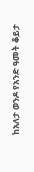ከአለታ ወንዶ የአንድ ዓመት ቆይታ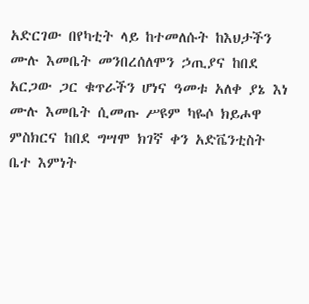አድርገው በየካቲት ላይ ከተመለሱት ከእህታችን ሙሉ እመቤት መንበረሰለሞን ኃጢያና ከበደ አርጋው ጋር ቁጥራችን ሆነና ዓመቱ አለቀ ያኔ እነ ሙሉ እመቤት ሲመጡ ሥዩም ካዬሶ ክይሖዋ ምስክርና ከበደ ግሣሞ ክገኛ ቀን አድቬንቲስት ቤተ እምነት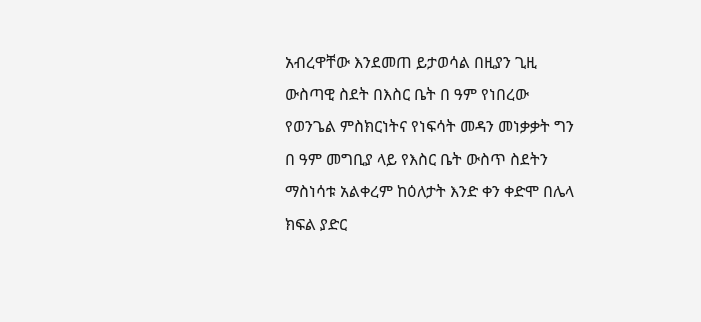አብረዋቸው እንደመጠ ይታወሳል በዚያን ጊዚ ውስጣዊ ስደት በእስር ቤት በ ዓም የነበረው የወንጌል ምስክርነትና የነፍሳት መዳን መነቃቃት ግን በ ዓም መግቢያ ላይ የእስር ቤት ውስጥ ስደትን ማስነሳቱ አልቀረም ከዕለታት እንድ ቀን ቀድሞ በሌላ ክፍል ያድር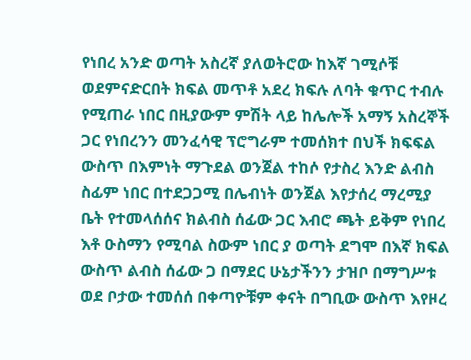የነበረ አንድ ወጣት አስረኛ ያለወትሮው ከእኛ ገሚሶቹ ወደምናድርበት ክፍል መጥቶ አደረ ክፍሉ ለባት ቁጥር ተብሉ የሚጠራ ነበር በዚያውም ምሽት ላይ ከሌሎች አማኝ አስረኞች ጋር የነበረንን መንፈሳዊ ፕሮግራም ተመሰክተ በህች ክፍፍል ውስጥ በእምነት ማጉደል ወንጀል ተከሶ የታስረ እንድ ልብስ ስፊም ነበር በተደጋጋሚ በሌብነት ወንጀል እየታሰረ ማረሚያ ቤት የተመላሰሰና ክልብስ ሰፊው ጋር እብሮ ጫት ይቅም የነበረ እቶ ዑስማን የሚባል ስውም ነበር ያ ወጣት ደግሞ በእኛ ክፍል ውስጥ ልብስ ሰፊው ጋ በማደር ሁኔታችንን ታዝቦ በማግሥቱ ወደ ቦታው ተመሰሰ በቀጣዮቹም ቀናት በግቢው ውስጥ እየዞረ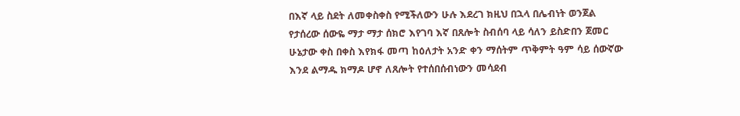በእኛ ላይ ስደት ለመቀስቀስ የሚችለውን ሁሉ እደረገ ክዚህ በኋላ በሌብነት ወንጀል የታሰረው ሰውዬ ማታ ማታ ሰክሮ እየገባ እኛ በጸሎት ስብሰባ ላይ ሳለን ይስድበን ጀመር ሁኔታው ቀስ በቀስ እየክፋ መጣ ከዕለታት አንድ ቀን ማሰትም ጥቅምት ዓም ሳይ ሰውኛው እንደ ልማዱ ክማዶ ሆኖ ለጸሎት የተሰበሰብነውን መሳደብ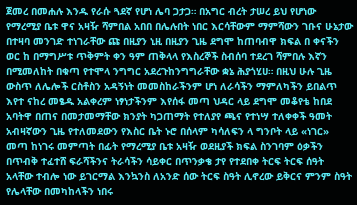ጀመረ በመሐሉ እንዱ የራሱ ጓደኛ የሆነ ሌባ ጋታጋ። በአግር ብረት ታሠረ ይህ የሆነው የማረሚያ ቤቱ ዋና አዛዥ ሻምበል አበበ በሌሉበት ነበር እርሳቸውም ማምሻውን ገቡና ሁኔታው በተዛባ መንገድ ተነገራቸው ጩ በዚያን ኒዚ በዚያን ጊዜ ደግሞ ከጠባብዋ ክፍል በ ቀናችን ወር ከ በማግሥቱ ጥቅምት ቀን ዓም ጠቅላላ የእስረኞች ስብሰባ ተደረገ ሻምበሉ እኛን በሚመለከት በቁጣ የተሞላ ንግግር አደረጉከንግግራቸው ቋኔ ሕያጎሂሀ። በዚህ ሁሉ ጊዜ ውስጥ ለሌሎች ርስቶስን አዳኝነት መመስከራችንም ሆነ ለራሳችን ማምለካችን ይበልጥ እየተ ናከረ መፄዱ አልቀረም ነፃነታችንም እየሰፋ መጣ ህዳር ላይ ደግሞ መቆየቴ ከበደ አባትዋ በጠና በመታመማቸው ክንያት ካጋጠማት የተለያየ ጫና የተነሣ ተለቀቀች ዓመት አብዛኛውን ጊዜ የተለመደውን የእስር ቤት ኑሮ በሰላም ካሳለፍን ላ ግንቦት ላይ «ነገር» መጣ ከነገሩ መምጣት በፊት የማረሚያ ቤቱ አዛዥ ወደዚያች ክፍል ስንገባም ዕቃችን በጥብቅ ተፈተሸ ፍራሻችንና ትራሳችን ሳይቀር በጥንቃቄ ታየ የተደበቀ ትርፍ ትርፍ ሰዓት አላቸው ተብሎ ነው ይገርማል እንኳንስ ለአንድ ሰው ትርፍ ስዓት ሊኖረው ይቅርና ምንም ስዓት የሌላቸው በመካከላችን ነበሩ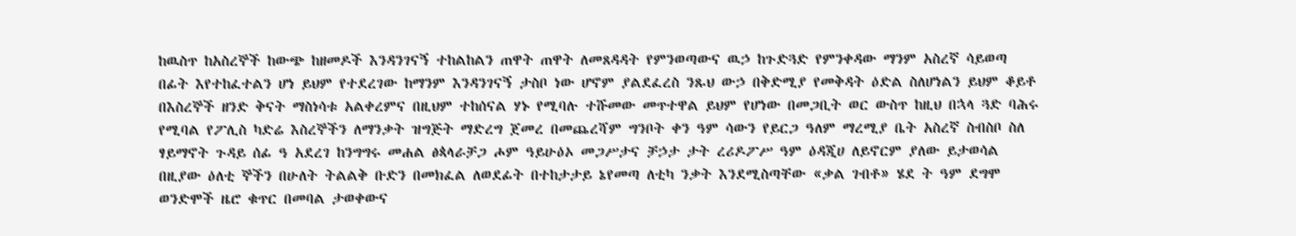ከዉስጥ ከአስረኞች ከውጭ ከዘመዶች እንዳንገናኝ ተከልከልን ጠዋት ጠዋት ለመጸዳዳት የምንወጣውና ዉኃ ከጉድጓድ የምንቀዳው ማንም አስረኛ ሳይወጣ በፊት እየተከፈተልን ሆነ ይህም የተደረገው ከማንም እንዳንገናኝ ታስቦ ነው ሆኖም ያልደፈረስ ንጹህ ውኃ በቅድሚያ የመቅዳት ዕድል ስለሆነልን ይህም ቆይቶ በእስረኞች ዘንድ ቅናት ማስነሳቱ አልቀረምና በዚህም ተከሰናል ሃኑ የሚባሉ ተሹመው መጥተዋል ይህም የሆነው በመጋቢት ወር ውስጥ ከዚህ በኋላ ጓድ ባሕሩ የሚባል የፖሊስ ካድሬ እስረኞችን ለማንቃት ዝግጅት ማድረግ ጀመረ በመጨረሻም ግንቦት ቀን ዓም ሳውን የይርጋ ዓለም ማረሚያ ቤት አስረኛ ስብስቦ ስለ ፃይማኖት ጉዳይ ሰፊ ዓ አደረገ ከንግግሩ መሐል ፅጳላራቻጋ ሖም ዓይሁዕኦ መጋሥታና ቻኃታ ታት ረሪዶፖሥ ዓም ዕዳጂሀ ለይኖርም ያለው ይታወሳል በዚያው ዕለቲ ኞችን በሁለት ትልልቅ ቡድን በመክፈል ለወደፊት በተከታታይ ኔየመጣ ለቲካ ንቃት እንደሚስጣቸው «ቃል ገብቶ» ሄደ ት ዓም ደግሞ ወንድሞች ዜሮ ቁጥር በመባል ታወቀውና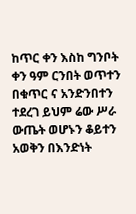ከጥር ቀን እስከ ግንቦት ቀን ዓም ርንበት ወጥተን በቁጥር ና አንድንበተን ተደረገ ይህም ሬው ሥራ ውጤት ወሆኑን ቆይተን አወቅን በእንድነት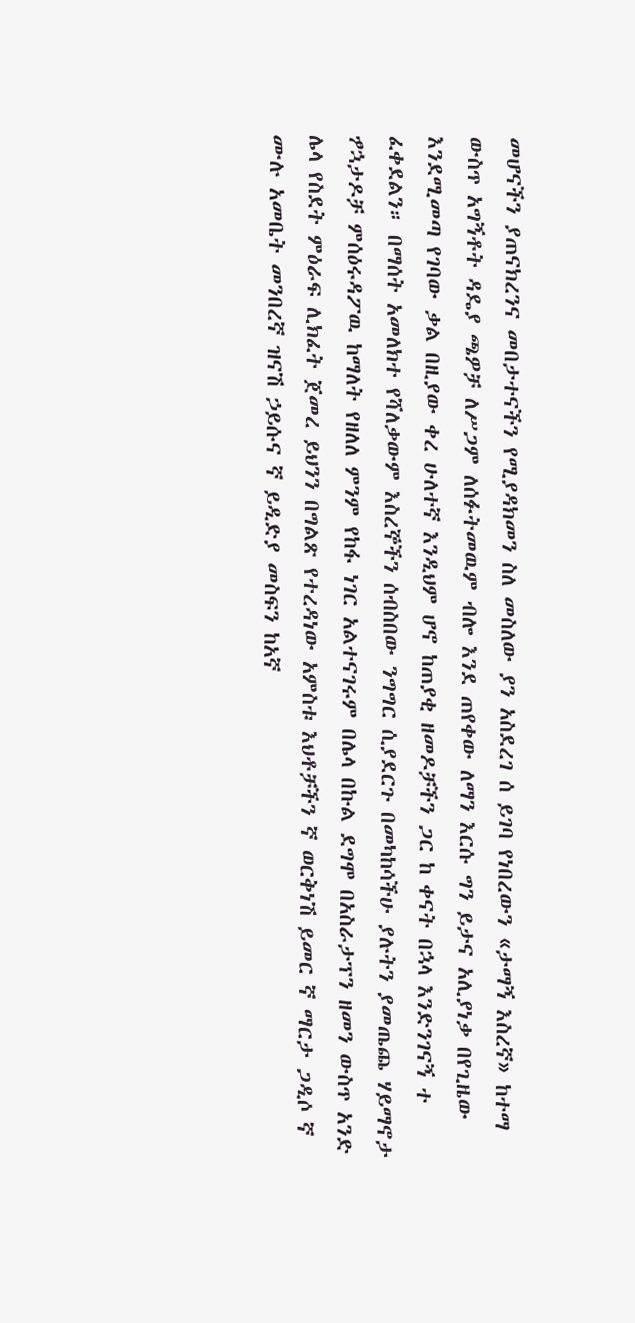መሆናችን ያጠናክረንና መበታተናችን የሚያዳክመን ስለ መስለው ያን አስደረገ ሰ ይገባ የነበረውን «ታማኝ እስረኛ» ከተማ ውስጥ አግኝቶት ዳዴያ ጫዎቻ ለሥጋም ለሰፉትመዉም ብሎ እንደ ጠየቀው ለማን እርሱ ግን ይታና አሊያነቃ በየጊዜው እንደሚመጣ የገባው ቃል በዚያው ቀረ ሁለተኛ እንዲህም ሆኖ ከጠያቂ ዘመዶቻችን ጋር ከ ቀናት በኋላ እንድንገናኝ ተ ፈቀደልን። በማሰት አመለክተ የሻለቃውም እስረኞችን ሰብስበው ንግግር ሲያደርጉ በመካከሳችሁ ያሉትን ያመጤጨ ሃይማኖታ ፇኋታዶቻ ምሰዕሩዳፖዉ ከማለት የዘለለ ምንም የከፋ ነገር አልተናገሩም በሌላ በኩል ደግሞ በአስራታፕን ዘመን ውስጥ አንድ ሌላ የስደት ምዕራፍ ሊክፈት ጀመረ ይህንን በግልጽ የተረዳነው አምስቱ እህቶቻችን ኛ ወርቅነሽ ይመር ኛ ማርታ ጋዲሶ ኛ ሙሉ አመቤት መንበረኛ ዝናሽ ኃይሱና ኛ ይዲድያ መስፍን ከአኛ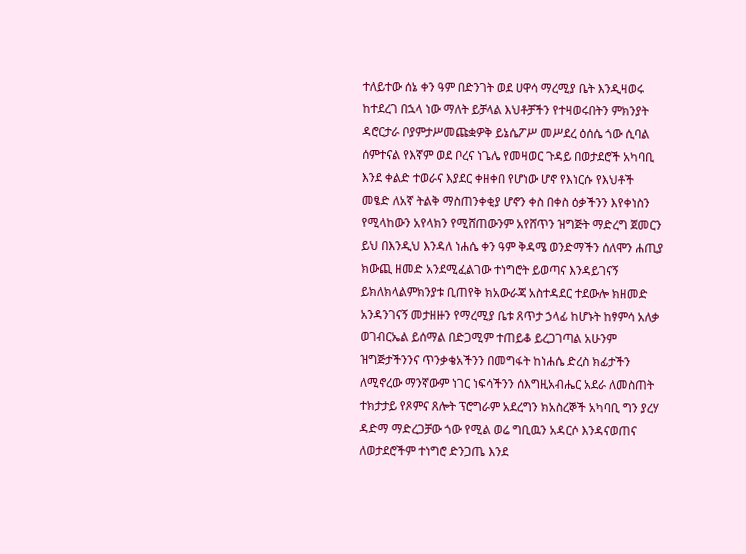ተለይተው ሰኔ ቀን ዓም በድንገት ወደ ሀዋሳ ማረሚያ ቤት እንዲዛወሩ ከተደረገ በኋላ ነው ማለት ይቻላል እህቶቻችን የተዛወሩበትን ምክንያት ዳሮርታራ ቦያምታሥመጩቋዎቅ ይኔሴፖሥ መሥደረ ዕሰሴ ጎው ሲባል ሰምተናል የእኛም ወደ ቦረና ነጌሌ የመዛወር ጉዳይ በወታደሮች አካባቢ እንደ ቀልድ ተወራና እያደር ቀዘቀበ የሆነው ሆኖ የእነርሱ የእህቶች መፄድ ለአኛ ትልቅ ማስጠንቀቂያ ሆኖን ቀስ በቀስ ዕቃችንን እየቀነስን የሚላከውን አየላክን የሚሸጠውንም አየሸጥን ዝግጅት ማድረግ ጀመርን ይህ በእንዲህ እንዳለ ነሐሴ ቀን ዓም ቅዳሜ ወንድማችን ሰለሞን ሐጢያ ክውጪ ዘመድ አንደሚፈልገው ተነግሮት ይወጣና እንዳይገናኝ ይክለክላልምክንያቱ ቢጠየቅ ክአውራጃ አስተዳደር ተደውሎ ክዘመድ አንዳንገናኝ መታዘዙን የማረሚያ ቤቱ ጸጥታ ኃላፊ ከሆኑት ከፃምሳ አለቃ ወገብርኤል ይሰማል በድጋሚም ተጠይቆ ይረጋገጣል አሁንም ዝግጅታችንንና ጥንቃቄአችንን በመግፋት ከነሐሴ ድረስ ክፊታችን ለሚኖረው ማንኛውም ነገር ነፍሳችንን ሰእግዚአብሔር አደራ ለመስጠት ተክታታይ የጾምና ጸሎት ፕሮግራም አደረግን ክአስረኞች አካባቢ ግን ያረሃ ዳድማ ማድረጋቻው ጎው የሚል ወሬ ግቢዉን አዳርሶ እንዳናወጠና ለወታደሮችም ተነግሮ ድንጋጤ እንደ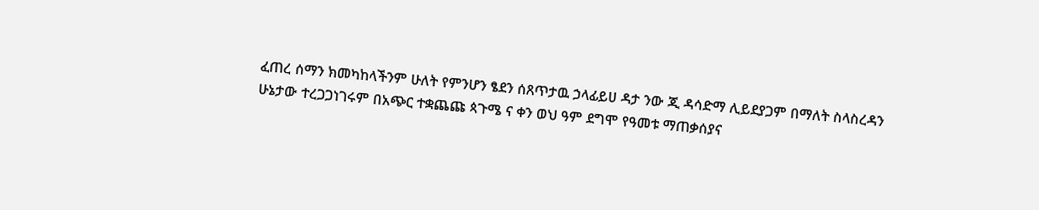ፈጠረ ሰማን ክመካከላችንም ሁለት የምንሆን ፄደን ሰጸጥታዉ ኃላፊይሀ ዳታ ንው ጂ ዳሳድማ ሊይደያጋም በማለት ስላስረዳን ሁኔታው ተረጋጋነገሩም በአጭር ተቋጨጩ ጳጉሜ ና ቀን ወህ ዓም ደግሞ የዓመቱ ማጠቃሰያና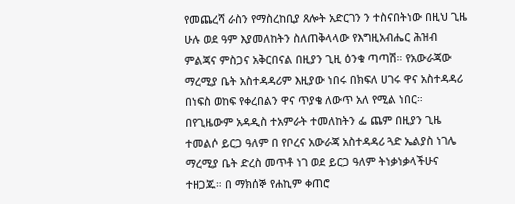የመጨረሻ ራስን የማስረከቢያ ጸሎት አድርገን ን ተስናበትነው በዚህ ጊዜ ሁሉ ወደ ዓም እያመለከትን ስለጠቅላላው የእግዚአብሔር ሕዝብ ምልጃና ምስጋና አቅርበናል በዚያን ጊዚ ዕንቁ ጣጣሽ። የአውራጃው ማረሚያ ቤት አስተዳዳሪም እዚያው ነበሩ በክፍለ ሀገሩ ዋና አስተዳዳሪ በነፍስ ወከፍ የቀረበልን ዋና ጥያቄ ለውጥ አለ የሚል ነበር። በየጊዜውም አዳዲስ ተአምራት ተመለከትን ፌ ጨም በዚያን ጊዜ ተመልሶ ይርጋ ዓለም በ የቦረና አውራጃ አስተዳዳሪ ጓድ ኤልያስ ነገሌ ማረሚያ ቤት ድረስ መጥቶ ነገ ወደ ይርጋ ዓለም ትነቃነቃላችሁና ተዘጋጁ። በ ማክሰኞ የሐኪም ቀጠሮ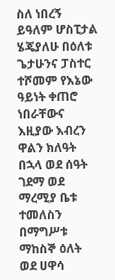ስለ ነበረኝ ይዓለም ሆስፒታል ሄጄያለሁ በዕለቱ ጌታሁንና ፓስተር ተሾመም የእኔው ዓይነት ቀጠሮ ነበራቸውና እዚያው እብረን ዋልን ክለዓት በኋላ ወደ ሰዓት ገደማ ወደ ማረሚያ ቤቱ ተመለስን በማግሥቱ ማከስኞ ዕለት ወደ ሀዋሳ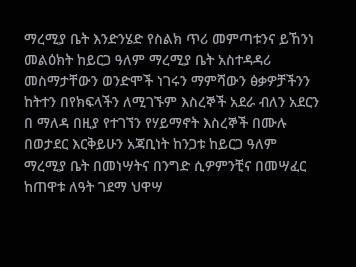ማረሚያ ቤት እንድንሄድ የስልክ ጥሪ መምጣቱንና ይኸንነ መልዕክት ከይርጋ ዓለም ማረሚያ ቤት አስተዳዳሪ መስማታቸውን ወንድሞች ነገሩን ማምሻውን ፅቃዎቻችንን ከትተን በየክፍላችን ለሚገኙም እስረኞች አደራ ብለን አደርን በ ማለዳ በዚያ የተገኘን የሃይማኖት እስረኞች በሙሉ በወታደር እርቅይሁን አጃቢነት ከንጋቱ ከይርጋ ዓለም ማረሚያ ቤት በመነሣትና በንግድ ሲዎምንቺና በመሣፈር ከጠዋቱ ለዓት ገደማ ህዋሣ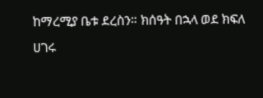ከማረሚያ ቤቱ ደረስን። ክሰዓት በኋላ ወደ ክፍለ ሀገሩ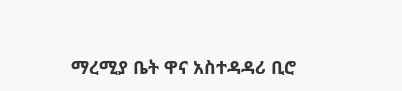ማረሚያ ቤት ዋና አስተዳዳሪ ቢሮ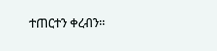ተጠርተን ቀረብን።